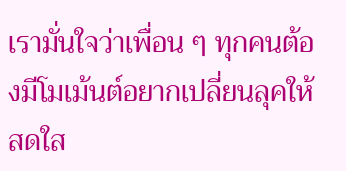เรามั่นใจว่าเพื่อน ๆ ทุกคนต้องมีโมเม้นต์อยากเปลี่ยนลุคให้สดใส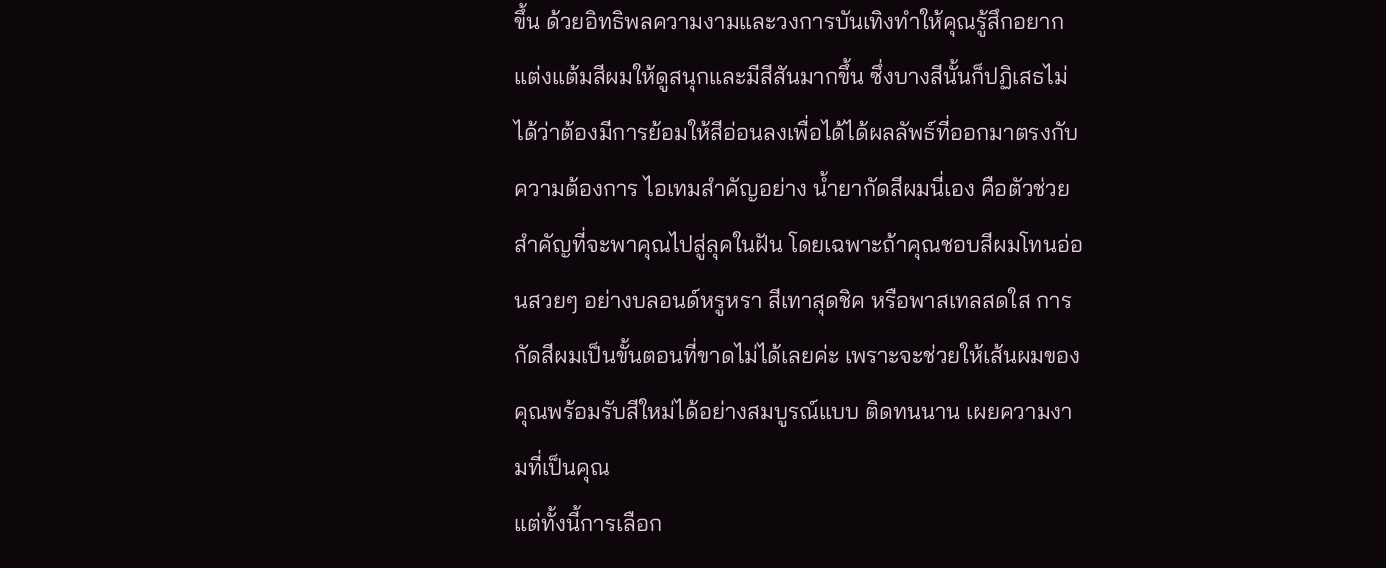ขึ้น ด้วยอิทธิพลความงามและวงการบันเทิงทำให้คุณรู้สึกอยากแต่งแต้มสีผมให้ดูสนุกและมีสีสันมากขึ้น ซึ่งบางสีนั้นก็ปฏิเสธไม่ได้ว่าต้องมีการย้อมให้สีอ่อนลงเพื่อได้ได้ผลลัพธ์ที่ออกมาตรงกับความต้องการ ไอเทมสำคัญอย่าง น้ำยากัดสีผมนี่เอง คือตัวช่วยสำคัญที่จะพาคุณไปสู่ลุคในฝัน โดยเฉพาะถ้าคุณชอบสีผมโทนอ่อนสวยๆ อย่างบลอนด์หรูหรา สีเทาสุดชิค หรือพาสเทลสดใส การกัดสีผมเป็นขั้นตอนที่ขาดไม่ได้เลยค่ะ เพราะจะช่วยให้เส้นผมของคุณพร้อมรับสีใหม่ได้อย่างสมบูรณ์แบบ ติดทนนาน เผยความงามที่เป็นคุณ
แต่ทั้งนี้การเลือก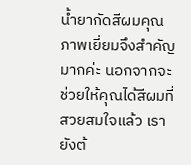น้ำยากัดสีผมคุณภาพเยี่ยมจึงสำคัญมากค่ะ นอกจากจะช่วยให้คุณได้สีผมที่สวยสมใจแล้ว เรายังต้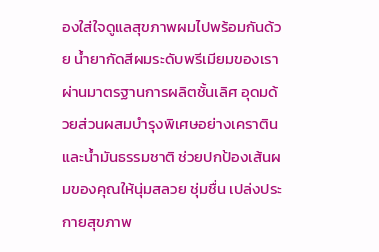องใส่ใจดูแลสุขภาพผมไปพร้อมกันด้วย น้ำยากัดสีผมระดับพรีเมียมของเราผ่านมาตรฐานการผลิตชั้นเลิศ อุดมด้วยส่วนผสมบำรุงพิเศษอย่างเคราตินและน้ำมันธรรมชาติ ช่วยปกป้องเส้นผมของคุณให้นุ่มสลวย ชุ่มชื่น เปล่งประกายสุขภาพ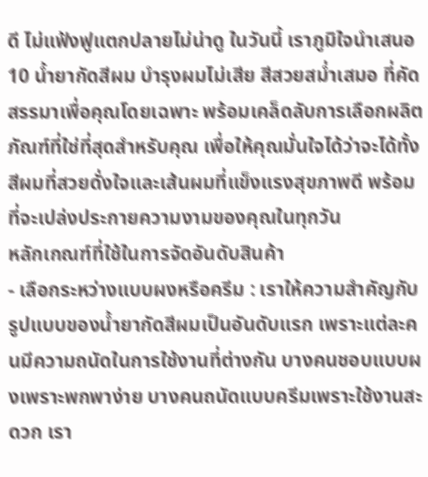ดี ไม่แฟ้งฟูแตกปลายไม่น่าดู ในวันนี้ เราภูมิใจนำเสนอ 10 น้ำยากัดสีผม บำรุงผมไม่เสีย สีสวยสม่ำเสมอ ที่คัดสรรมาเพื่อคุณโดยเฉพาะ พร้อมเคล็ดลับการเลือกผลิตภัณฑ์ที่ใช่ที่สุดสำหรับคุณ เพื่อให้คุณมั่นใจได้ว่าจะได้ทั้งสีผมที่สวยดั่งใจและเส้นผมที่แข็งแรงสุขภาพดี พร้อมที่จะเปล่งประกายความงามของคุณในทุกวัน
หลักเกณฑ์ที่ใช้ในการจัดอันดับสินค้า
- เลือกระหว่างแบบผงหรือครีม : เราให้ความสำคัญกับรูปแบบของน้ำยากัดสีผมเป็นอันดับแรก เพราะแต่ละคนมีความถนัดในการใช้งานที่ต่างกัน บางคนชอบแบบผงเพราะพกพาง่าย บางคนถนัดแบบครีมเพราะใช้งานสะดวก เรา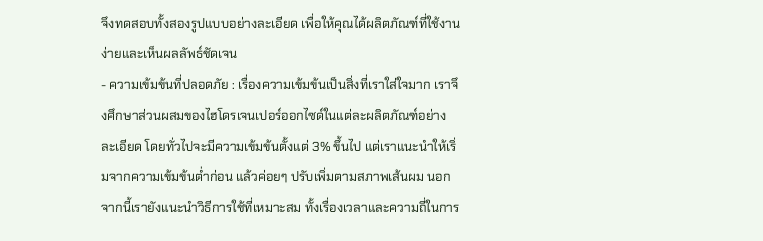จึงทดสอบทั้งสองรูปแบบอย่างละเอียด เพื่อให้คุณได้ผลิตภัณฑ์ที่ใช้งานง่ายและเห็นผลลัพธ์ชัดเจน
- ความเข้มข้นที่ปลอดภัย : เรื่องความเข้มข้นเป็นสิ่งที่เราใส่ใจมาก เราจึงศึกษาส่วนผสมของไฮโดรเจนเปอร์ออกไซด์ในแต่ละผลิตภัณฑ์อย่างละเอียด โดยทั่วไปจะมีความเข้มข้นตั้งแต่ 3% ขึ้นไป แต่เราแนะนำให้เริ่มจากความเข้มข้นต่ำก่อน แล้วค่อยๆ ปรับเพิ่มตามสภาพเส้นผม นอกจากนี้เรายังแนะนำวิธีการใช้ที่เหมาะสม ทั้งเรื่องเวลาและความถี่ในการ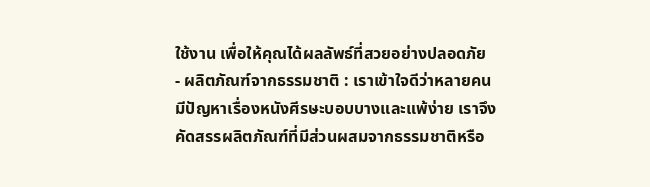ใช้งาน เพื่อให้คุณได้ผลลัพธ์ที่สวยอย่างปลอดภัย
- ผลิตภัณฑ์จากธรรมชาติ : เราเข้าใจดีว่าหลายคนมีปัญหาเรื่องหนังศีรษะบอบบางและแพ้ง่าย เราจึงคัดสรรผลิตภัณฑ์ที่มีส่วนผสมจากธรรมชาติหรือ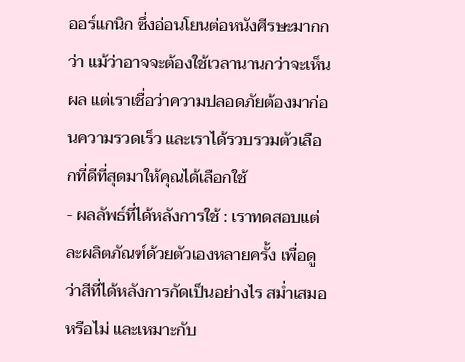ออร์แกนิก ซึ่งอ่อนโยนต่อหนังศีรษะมากกว่า แม้ว่าอาจจะต้องใช้เวลานานกว่าจะเห็นผล แต่เราเชื่อว่าความปลอดภัยต้องมาก่อนความรวดเร็ว และเราได้รวบรวมตัวเลือกที่ดีที่สุดมาให้คุณได้เลือกใช้
- ผลลัพธ์ที่ได้หลังการใช้ : เราทดสอบแต่ละผลิตภัณฑ์ด้วยตัวเองหลายครั้ง เพื่อดูว่าสีที่ได้หลังการกัดเป็นอย่างไร สม่ำเสมอหรือไม่ และเหมาะกับ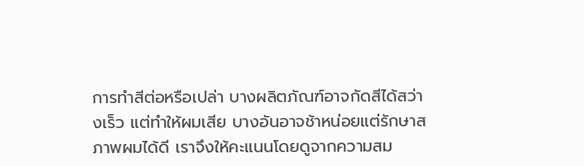การทำสีต่อหรือเปล่า บางผลิตภัณฑ์อาจกัดสีได้สว่างเร็ว แต่ทำให้ผมเสีย บางอันอาจช้าหน่อยแต่รักษาสภาพผมได้ดี เราจึงให้คะแนนโดยดูจากความสม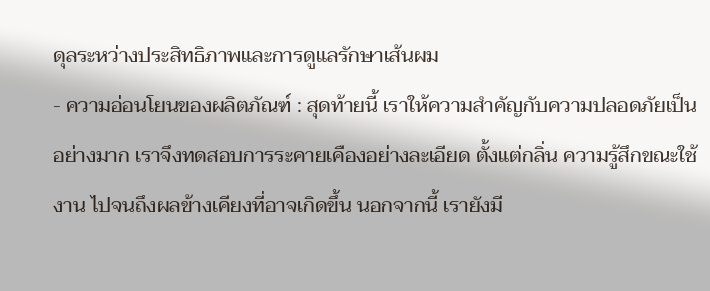ดุลระหว่างประสิทธิภาพและการดูแลรักษาเส้นผม
- ความอ่อนโยนของผลิตภัณฑ์ : สุดท้ายนี้ เราให้ความสำคัญกับความปลอดภัยเป็นอย่างมาก เราจึงทดสอบการระคายเคืองอย่างละเอียด ตั้งแต่กลิ่น ความรู้สึกขณะใช้งาน ไปจนถึงผลข้างเคียงที่อาจเกิดขึ้น นอกจากนี้ เรายังมี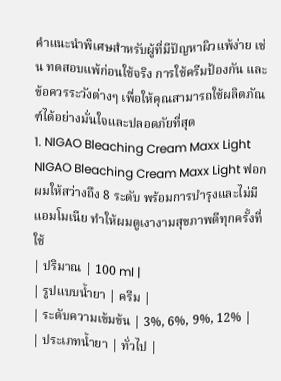คำแนะนำพิเศษสำหรับผู้ที่มีปัญหาผิวแพ้ง่าย เช่น ทดสอบแพ้ก่อนใช้จริง การใช้ครีมป้องกัน และข้อควรระวังต่างๆ เพื่อให้คุณสามารถใช้ผลิตภัณฑ์ได้อย่างมั่นใจและปลอดภัยที่สุด
1. NIGAO Bleaching Cream Maxx Light
NIGAO Bleaching Cream Maxx Light ฟอกผมให้สว่างถึง 8 ระดับ พร้อมการบำรุงและไม่มีแอมโมเนีย ทำให้ผมดูเงางามสุขภาพดีทุกครั้งที่ใช้
| ปริมาณ | 100 ml |
| รูปแบบน้ำยา | ครีม |
| ระดับความเข้มข้น | 3%, 6%, 9%, 12% |
| ประเภทน้ำยา | ทั่วไป |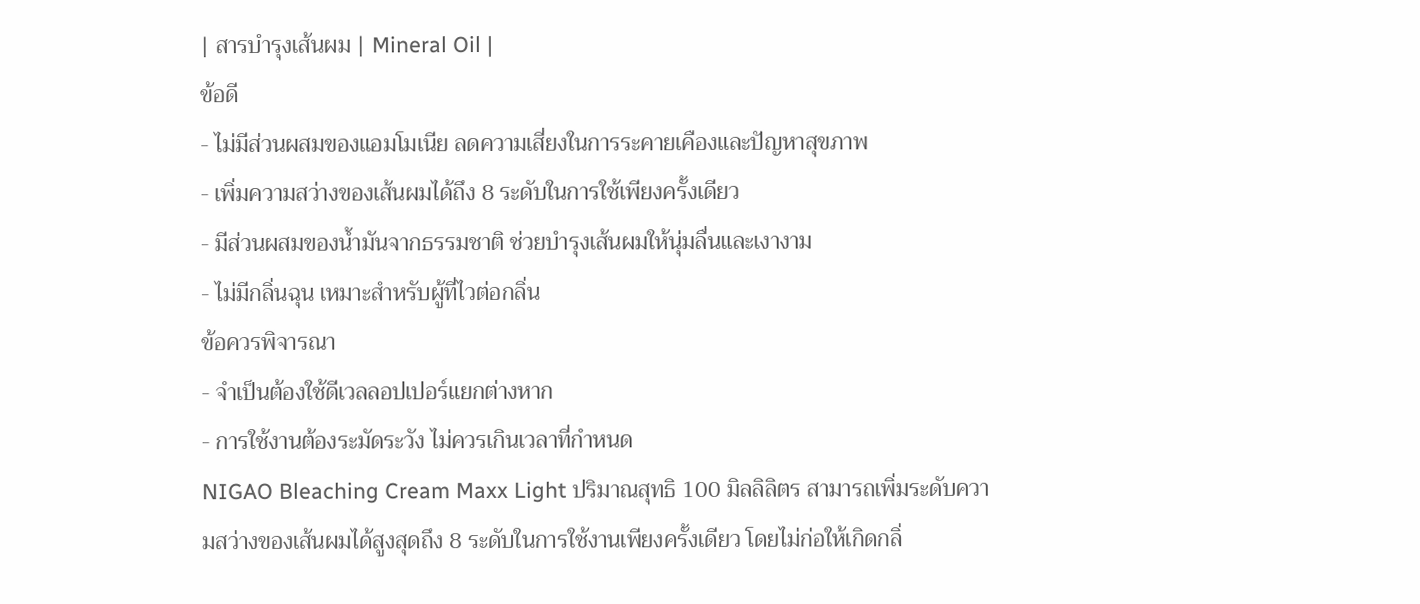| สารบำรุงเส้นผม | Mineral Oil |
ข้อดี
- ไม่มีส่วนผสมของแอมโมเนีย ลดความเสี่ยงในการระคายเคืองและปัญหาสุขภาพ
- เพิ่มความสว่างของเส้นผมได้ถึง 8 ระดับในการใช้เพียงครั้งเดียว
- มีส่วนผสมของน้ำมันจากธรรมชาติ ช่วยบำรุงเส้นผมให้นุ่มลื่นและเงางาม
- ไม่มีกลิ่นฉุน เหมาะสำหรับผู้ที่ไวต่อกลิ่น
ข้อควรพิจารณา
- จำเป็นต้องใช้ดีเวลลอปเปอร์แยกต่างหาก
- การใช้งานต้องระมัดระวัง ไม่ควรเกินเวลาที่กำหนด
NIGAO Bleaching Cream Maxx Light ปริมาณสุทธิ 100 มิลลิลิตร สามารถเพิ่มระดับความสว่างของเส้นผมได้สูงสุดถึง 8 ระดับในการใช้งานเพียงครั้งเดียว โดยไม่ก่อให้เกิดกลิ่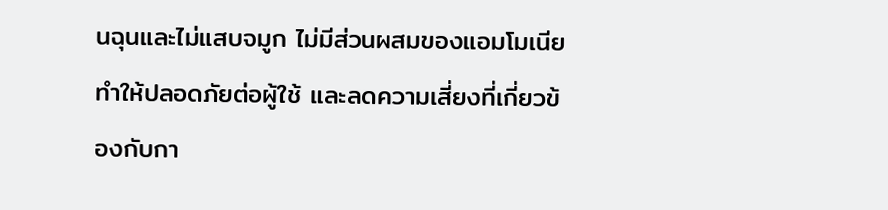นฉุนและไม่แสบจมูก ไม่มีส่วนผสมของแอมโมเนีย ทำให้ปลอดภัยต่อผู้ใช้ และลดความเสี่ยงที่เกี่ยวข้องกับกา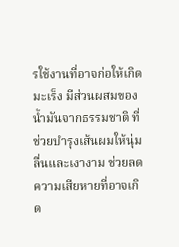รใช้งานที่อาจก่อให้เกิดมะเร็ง มีส่วนผสมของน้ำมันจากธรรมชาติ ที่ช่วยบำรุงเส้นผมให้นุ่มลื่นและเงางาม ช่วยลดความเสียหายที่อาจเกิด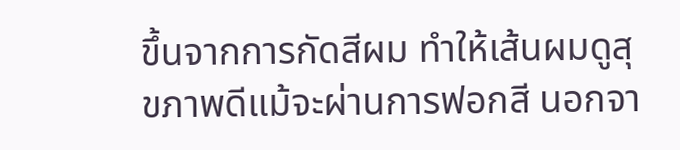ขึ้นจากการกัดสีผม ทำให้เส้นผมดูสุขภาพดีแม้จะผ่านการฟอกสี นอกจา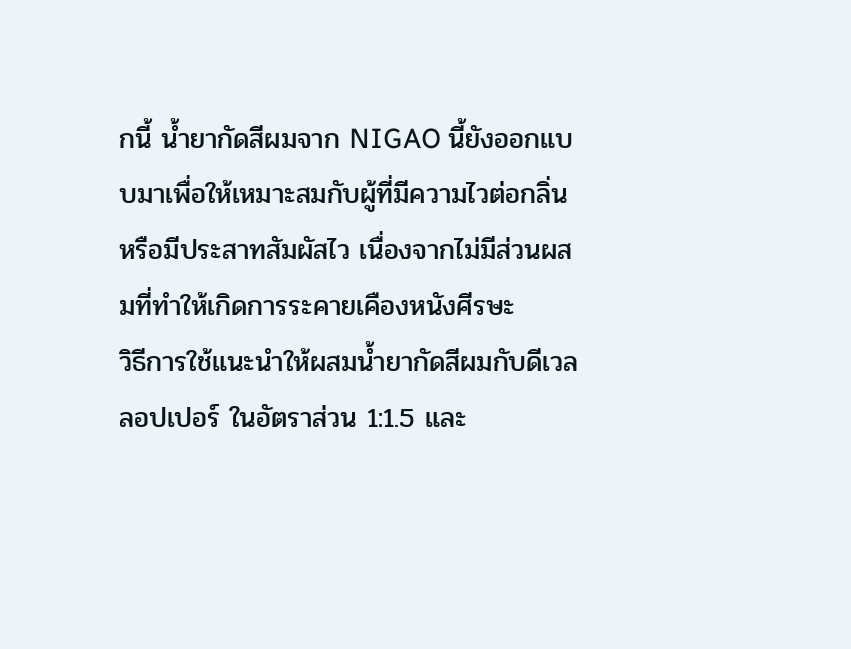กนี้ น้ำยากัดสีผมจาก NIGAO นี้ยังออกแบบมาเพื่อให้เหมาะสมกับผู้ที่มีความไวต่อกลิ่นหรือมีประสาทสัมผัสไว เนื่องจากไม่มีส่วนผสมที่ทำให้เกิดการระคายเคืองหนังศีรษะ
วิธีการใช้แนะนำให้ผสมน้ำยากัดสีผมกับดีเวลลอปเปอร์ ในอัตราส่วน 1:1.5 และ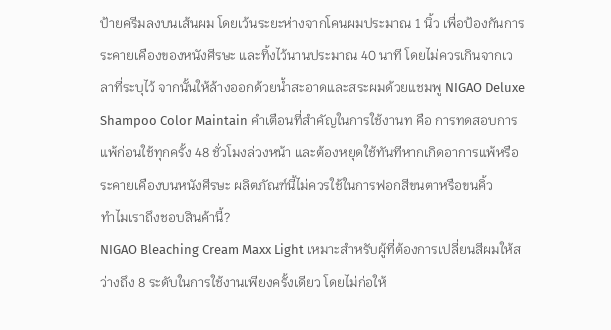ป้ายครีมลงบนเส้นผม โดยเว้นระยะห่างจากโคนผมประมาณ 1 นิ้ว เพื่อป้องกันการระคายเคืองของหนังศีรษะ และทิ้งไว้นานประมาณ 40 นาที โดยไม่ควรเกินจากเวลาที่ระบุไว้ จากนั้นให้ล้างออกด้วยน้ำสะอาดและสระผมด้วยแชมพู NIGAO Deluxe Shampoo Color Maintain คำเตือนที่สำคัญในการใช้งานท คือ การทดสอบการแพ้ก่อนใช้ทุกครั้ง 48 ชั่วโมงล่วงหน้า และต้องหยุดใช้ทันทีหากเกิดอาการแพ้หรือระคายเคืองบนหนังศีรษะ ผลิตภัณฑ์นี้ไม่ควรใช้ในการฟอกสีขนตาหรือขนคิ้ว
ทำไมเราถึงชอบสินค้านี้?
NIGAO Bleaching Cream Maxx Light เหมาะสำหรับผู้ที่ต้องการเปลี่ยนสีผมให้สว่างถึง 8 ระดับในการใช้งานเพียงครั้งเดียว โดยไม่ก่อให้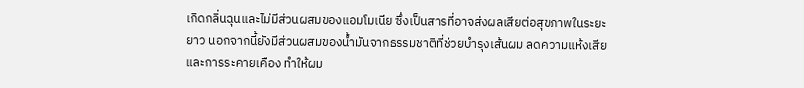เกิดกลิ่นฉุนและไม่มีส่วนผสมของแอมโมเนีย ซึ่งเป็นสารที่อาจส่งผลเสียต่อสุขภาพในระยะยาว นอกจากนี้ยังมีส่วนผสมของน้ำมันจากธรรมชาติที่ช่วยบำรุงเส้นผม ลดความแห้งเสียและการระคายเคือง ทำให้ผม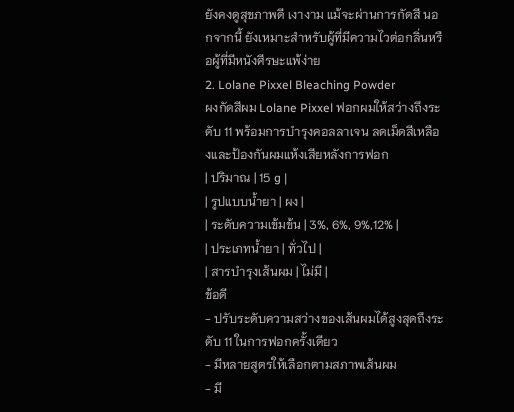ยังคงดูสุขภาพดี เงางาม แม้จะผ่านการกัดสี นอกจากนี้ ยังเหมาะสำหรับผู้ที่มีความไวต่อกลิ่นหรือผู้ที่มีหนังศีรษะแพ้ง่าย
2. Lolane Pixxel Bleaching Powder
ผงกัดสีผม Lolane Pixxel ฟอกผมให้สว่างถึงระดับ 11 พร้อมการบำรุงคอลลาเจน ลดเม็ดสีเหลืองและป้องกันผมแห้งเสียหลังการฟอก
| ปริมาณ | 15 g |
| รูปแบบน้ำยา | ผง |
| ระดับความเข้มข้น | 3%, 6%, 9%,12% |
| ประเภทน้ำยา | ทั่วไป |
| สารบำรุงเส้นผม | ไม่มี |
ข้อดี
- ปรับระดับความสว่างของเส้นผมได้สูงสุดถึงระดับ 11 ในการฟอกครั้งเดียว
- มีหลายสูตรให้เลือกตามสภาพเส้นผม
- มี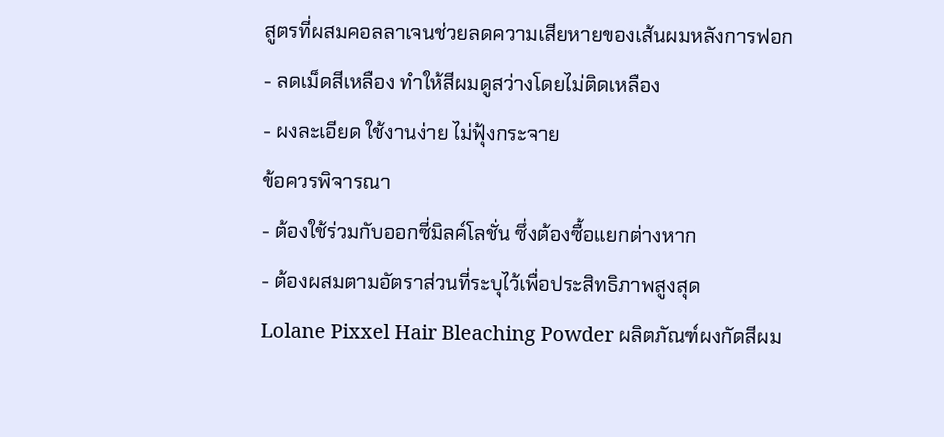สูตรที่ผสมคอลลาเจนช่วยลดความเสียหายของเส้นผมหลังการฟอก
- ลดเม็ดสีเหลือง ทำให้สีผมดูสว่างโดยไม่ติดเหลือง
- ผงละเอียด ใช้งานง่าย ไม่ฟุ้งกระจาย
ข้อควรพิจารณา
- ต้องใช้ร่วมกับออกซี่มิลค์โลชั่น ซึ่งต้องซื้อแยกต่างหาก
- ต้องผสมตามอัตราส่วนที่ระบุไว้เพื่อประสิทธิภาพสูงสุด
Lolane Pixxel Hair Bleaching Powder ผลิตภัณฑ์ผงกัดสีผม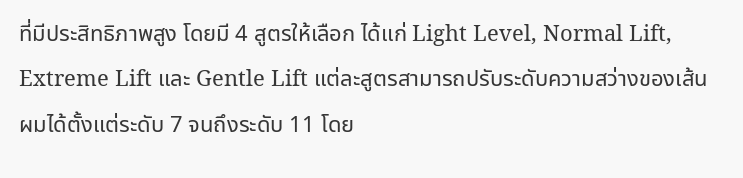ที่มีประสิทธิภาพสูง โดยมี 4 สูตรให้เลือก ได้แก่ Light Level, Normal Lift, Extreme Lift และ Gentle Lift แต่ละสูตรสามารถปรับระดับความสว่างของเส้นผมได้ตั้งแต่ระดับ 7 จนถึงระดับ 11 โดย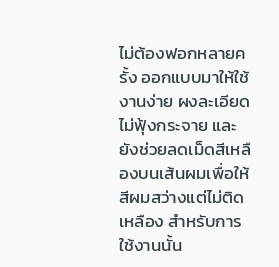ไม่ต้องฟอกหลายครั้ง ออกแบบมาให้ใช้งานง่าย ผงละเอียด ไม่ฟุ้งกระจาย และยังช่วยลดเม็ดสีเหลืองบนเส้นผมเพื่อให้สีผมสว่างแต่ไม่ติดเหลือง สำหรับการใช้งานนั้น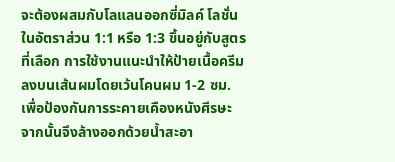จะต้องผสมกับโลแลนออกซี่มิลค์ โลชั่น ในอัตราส่วน 1:1 หรือ 1:3 ขึ้นอยู่กับสูตรที่เลือก การใช้งานแนะนำให้ป้ายเนื้อครีมลงบนเส้นผมโดยเว้นโคนผม 1-2 ซม. เพื่อป้องกันการระคายเคืองหนังศีรษะ จากนั้นจึงล้างออกด้วยน้ำสะอา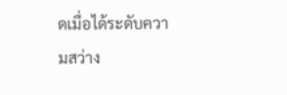ดเมื่อได้ระดับความสว่าง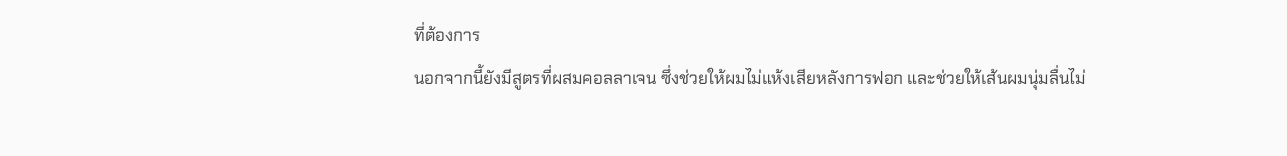ที่ต้องการ
นอกจากนี้ยังมีสูตรที่ผสมคอลลาเจน ซึ่งช่วยให้ผมไม่แห้งเสียหลังการฟอก และช่วยให้เส้นผมนุ่มลื่นไม่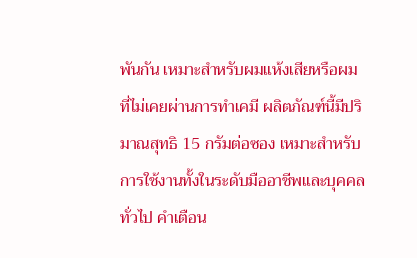พันกัน เหมาะสำหรับผมแห้งเสียหรือผมที่ไม่เคยผ่านการทำเคมี ผลิตภัณฑ์นี้มีปริมาณสุทธิ 15 กรัมต่อซอง เหมาะสำหรับการใช้งานทั้งในระดับมืออาชีพและบุคคลทั่วไป คำเตือน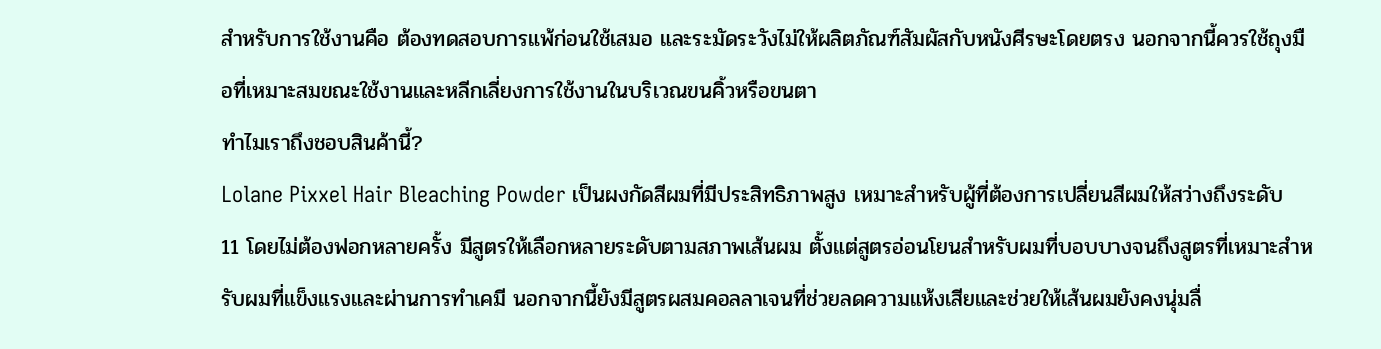สำหรับการใช้งานคือ ต้องทดสอบการแพ้ก่อนใช้เสมอ และระมัดระวังไม่ให้ผลิตภัณฑ์สัมผัสกับหนังศีรษะโดยตรง นอกจากนี้ควรใช้ถุงมือที่เหมาะสมขณะใช้งานและหลีกเลี่ยงการใช้งานในบริเวณขนคิ้วหรือขนตา
ทำไมเราถึงชอบสินค้านี้?
Lolane Pixxel Hair Bleaching Powder เป็นผงกัดสีผมที่มีประสิทธิภาพสูง เหมาะสำหรับผู้ที่ต้องการเปลี่ยนสีผมให้สว่างถึงระดับ 11 โดยไม่ต้องฟอกหลายครั้ง มีสูตรให้เลือกหลายระดับตามสภาพเส้นผม ตั้งแต่สูตรอ่อนโยนสำหรับผมที่บอบบางจนถึงสูตรที่เหมาะสำหรับผมที่แข็งแรงและผ่านการทำเคมี นอกจากนี้ยังมีสูตรผสมคอลลาเจนที่ช่วยลดความแห้งเสียและช่วยให้เส้นผมยังคงนุ่มลื่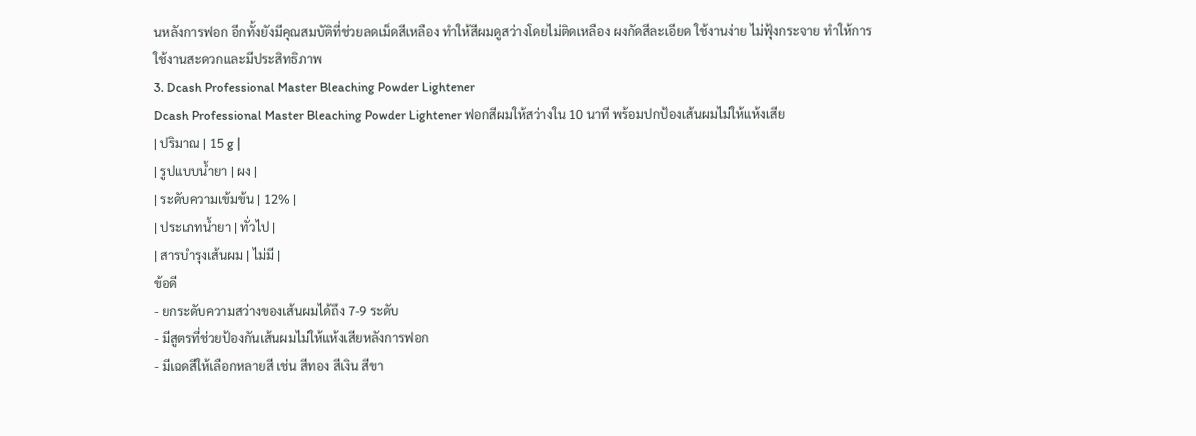นหลังการฟอก อีกทั้งยังมีคุณสมบัติที่ช่วยลดเม็ดสีเหลือง ทำให้สีผมดูสว่างโดยไม่ติดเหลือง ผงกัดสีละเอียด ใช้งานง่าย ไม่ฟุ้งกระจาย ทำให้การใช้งานสะดวกและมีประสิทธิภาพ
3. Dcash Professional Master Bleaching Powder Lightener
Dcash Professional Master Bleaching Powder Lightener ฟอกสีผมให้สว่างใน 10 นาที พร้อมปกป้องเส้นผมไม่ให้แห้งเสีย
| ปริมาณ | 15 g |
| รูปแบบน้ำยา | ผง |
| ระดับความเข้มข้น | 12% |
| ประเภทน้ำยา | ทั่วไป |
| สารบำรุงเส้นผม | ไม่มี |
ข้อดี
- ยกระดับความสว่างของเส้นผมได้ถึง 7-9 ระดับ
- มีสูตรที่ช่วยป้องกันเส้นผมไม่ให้แห้งเสียหลังการฟอก
- มีเฉดสีให้เลือกหลายสี เช่น สีทอง สีเงิน สีขา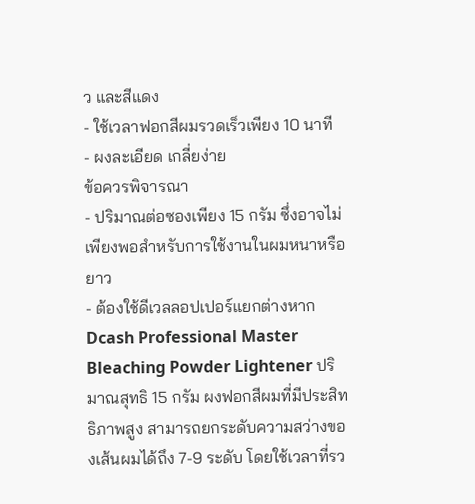ว และสีแดง
- ใช้เวลาฟอกสีผมรวดเร็วเพียง 10 นาที
- ผงละเอียด เกลี่ยง่าย
ข้อควรพิจารณา
- ปริมาณต่อซองเพียง 15 กรัม ซึ่งอาจไม่เพียงพอสำหรับการใช้งานในผมหนาหรือยาว
- ต้องใช้ดีเวลลอปเปอร์แยกต่างหาก
Dcash Professional Master Bleaching Powder Lightener ปริมาณสุทธิ 15 กรัม ผงฟอกสีผมที่มีประสิทธิภาพสูง สามารถยกระดับความสว่างของเส้นผมได้ถึง 7-9 ระดับ โดยใช้เวลาที่รว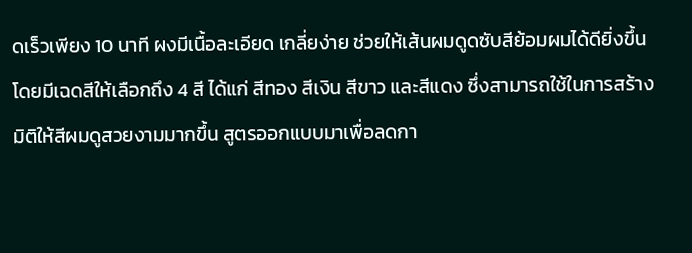ดเร็วเพียง 10 นาที ผงมีเนื้อละเอียด เกลี่ยง่าย ช่วยให้เส้นผมดูดซับสีย้อมผมได้ดียิ่งขึ้น โดยมีเฉดสีให้เลือกถึง 4 สี ได้แก่ สีทอง สีเงิน สีขาว และสีแดง ซึ่งสามารถใช้ในการสร้างมิติให้สีผมดูสวยงามมากขึ้น สูตรออกแบบมาเพื่อลดกา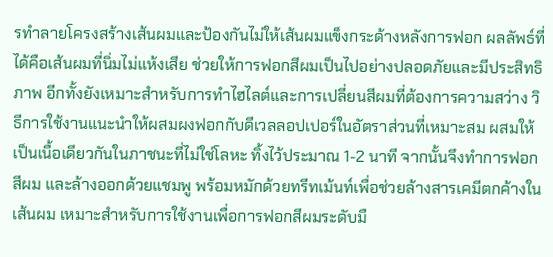รทำลายโครงสร้างเส้นผมและป้องกันไม่ให้เส้นผมแข็งกระด้างหลังการฟอก ผลลัพธ์ที่ได้คือเส้นผมที่นิ่มไม่แห้งเสีย ช่วยให้การฟอกสีผมเป็นไปอย่างปลอดภัยและมีประสิทธิภาพ อีกทั้งยังเหมาะสำหรับการทำไฮไลต์และการเปลี่ยนสีผมที่ต้องการความสว่าง วิธีการใช้งานแนะนำให้ผสมผงฟอกกับดีเวลลอปเปอร์ในอัตราส่วนที่เหมาะสม ผสมให้เป็นเนื้อเดียวกันในภาชนะที่ไม่ใช่โลหะ ทิ้งไว้ประมาณ 1-2 นาที จากนั้นจึงทำการฟอกสีผม และล้างออกด้วยแชมพู พร้อมหมักด้วยทรีทเม้นท์เพื่อช่วยล้างสารเคมีตกค้างในเส้นผม เหมาะสำหรับการใช้งานเพื่อการฟอกสีผมระดับมื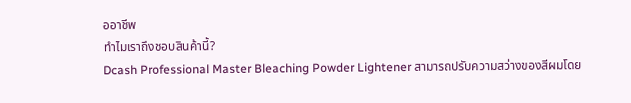ออาชีพ
ทำไมเราถึงชอบสินค้านี้?
Dcash Professional Master Bleaching Powder Lightener สามารถปรับความสว่างของสีผมโดย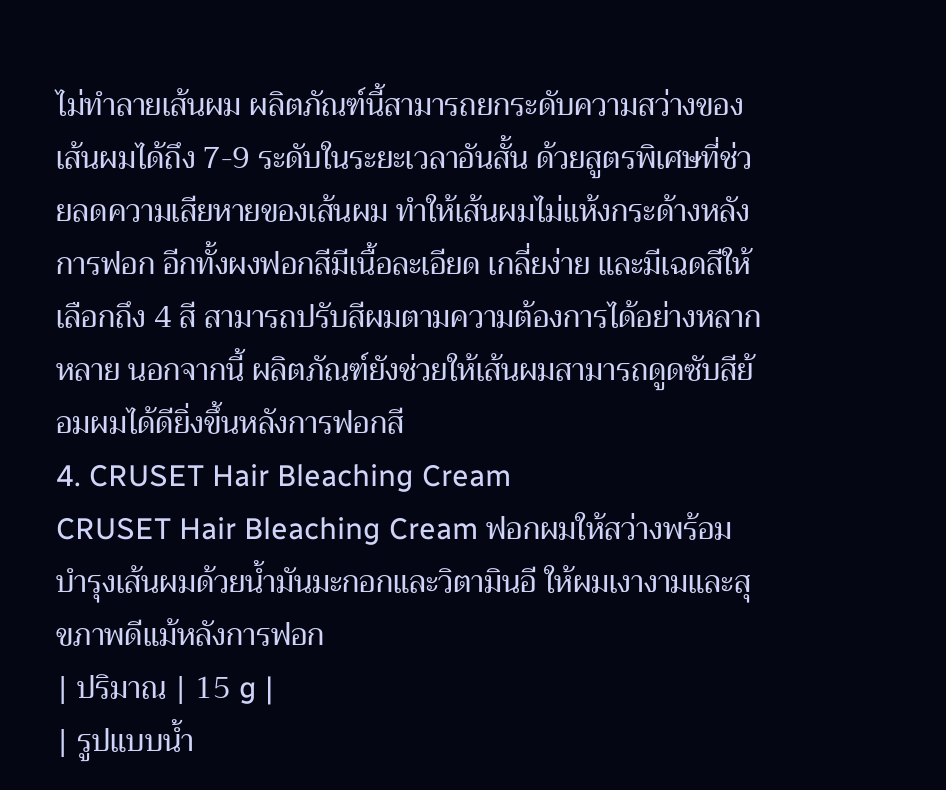ไม่ทำลายเส้นผม ผลิตภัณฑ์นี้สามารถยกระดับความสว่างของเส้นผมได้ถึง 7-9 ระดับในระยะเวลาอันสั้น ด้วยสูตรพิเศษที่ช่วยลดความเสียหายของเส้นผม ทำให้เส้นผมไม่แห้งกระด้างหลังการฟอก อีกทั้งผงฟอกสีมีเนื้อละเอียด เกลี่ยง่าย และมีเฉดสีให้เลือกถึง 4 สี สามารถปรับสีผมตามความต้องการได้อย่างหลากหลาย นอกจากนี้ ผลิตภัณฑ์ยังช่วยให้เส้นผมสามารถดูดซับสีย้อมผมได้ดียิ่งขึ้นหลังการฟอกสี
4. CRUSET Hair Bleaching Cream
CRUSET Hair Bleaching Cream ฟอกผมให้สว่างพร้อมบำรุงเส้นผมด้วยน้ำมันมะกอกและวิตามินอี ให้ผมเงางามและสุขภาพดีแม้หลังการฟอก
| ปริมาณ | 15 g |
| รูปแบบน้ำ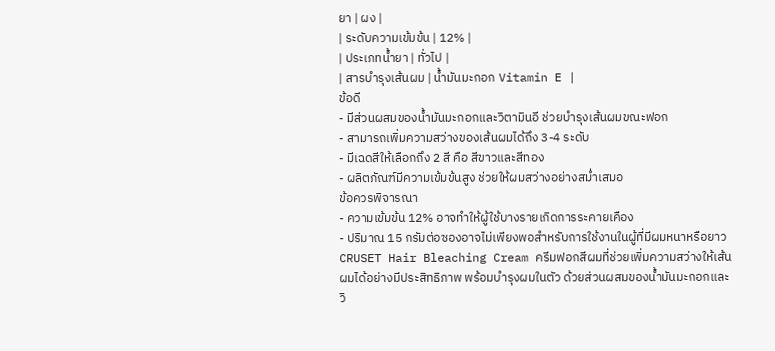ยา | ผง |
| ระดับความเข้มข้น | 12% |
| ประเภทน้ำยา | ทั่วไป |
| สารบำรุงเส้นผม | น้ำมันมะกอก Vitamin E |
ข้อดี
- มีส่วนผสมของน้ำมันมะกอกและวิตามินอี ช่วยบำรุงเส้นผมขณะฟอก
- สามารถเพิ่มความสว่างของเส้นผมได้ถึง 3-4 ระดับ
- มีเฉดสีให้เลือกถึง 2 สี คือ สีขาวและสีทอง
- ผลิตภัณฑ์มีความเข้มข้นสูง ช่วยให้ผมสว่างอย่างสม่ำเสมอ
ข้อควรพิจารณา
- ความเข้มข้น 12% อาจทำให้ผู้ใช้บางรายเกิดการระคายเคือง
- ปริมาณ 15 กรัมต่อซองอาจไม่เพียงพอสำหรับการใช้งานในผู้ที่มีผมหนาหรือยาว
CRUSET Hair Bleaching Cream ครีมฟอกสีผมที่ช่วยเพิ่มความสว่างให้เส้นผมได้อย่างมีประสิทธิภาพ พร้อมบำรุงผมในตัว ด้วยส่วนผสมของน้ำมันมะกอกและวิ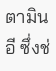ตามินอี ซึ่งช่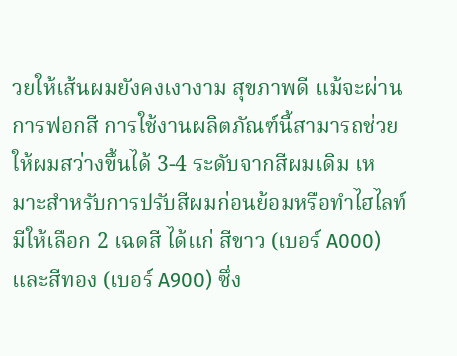วยให้เส้นผมยังคงเงางาม สุขภาพดี แม้จะผ่านการฟอกสี การใช้งานผลิตภัณฑ์นี้สามารถช่วยให้ผมสว่างขึ้นได้ 3-4 ระดับจากสีผมเดิม เหมาะสำหรับการปรับสีผมก่อนย้อมหรือทำไฮไลท์ มีให้เลือก 2 เฉดสี ได้แก่ สีขาว (เบอร์ A000) และสีทอง (เบอร์ A900) ซึ่ง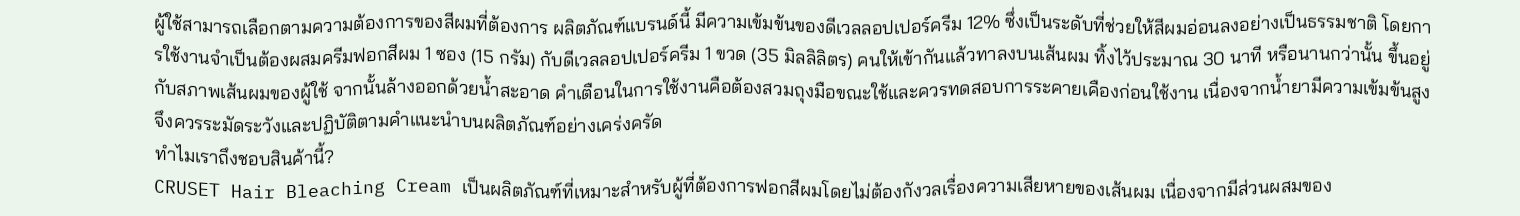ผู้ใช้สามารถเลือกตามความต้องการของสีผมที่ต้องการ ผลิตภัณฑ์แบรนด์นี้ มีความเข้มข้นของดีเวลลอปเปอร์ครีม 12% ซึ่งเป็นระดับที่ช่วยให้สีผมอ่อนลงอย่างเป็นธรรมชาติ โดยการใช้งานจำเป็นต้องผสมครีมฟอกสีผม 1 ซอง (15 กรัม) กับดีเวลลอปเปอร์ครีม 1 ขวด (35 มิลลิลิตร) คนให้เข้ากันแล้วทาลงบนเส้นผม ทิ้งไว้ประมาณ 30 นาที หรือนานกว่านั้น ขึ้นอยู่กับสภาพเส้นผมของผู้ใช้ จากนั้นล้างออกด้วยน้ำสะอาด คำเตือนในการใช้งานคือต้องสวมถุงมือขณะใช้และควรทดสอบการระคายเคืองก่อนใช้งาน เนื่องจากน้ำยามีความเข้มข้นสูง จึงควรระมัดระวังและปฏิบัติตามคำแนะนำบนผลิตภัณฑ์อย่างเคร่งครัด
ทำไมเราถึงชอบสินค้านี้?
CRUSET Hair Bleaching Cream เป็นผลิตภัณฑ์ที่เหมาะสำหรับผู้ที่ต้องการฟอกสีผมโดยไม่ต้องกังวลเรื่องความเสียหายของเส้นผม เนื่องจากมีส่วนผสมของ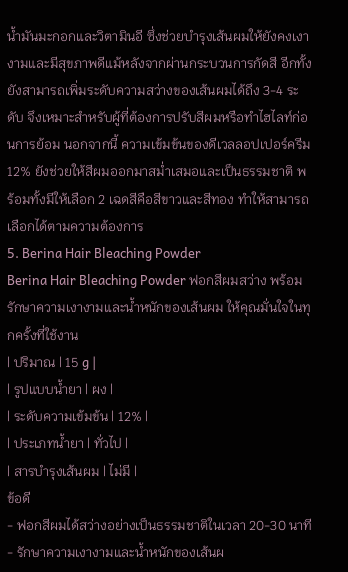น้ำมันมะกอกและวิตามินอี ซึ่งช่วยบำรุงเส้นผมให้ยังคงเงางามและมีสุขภาพดีแม้หลังจากผ่านกระบวนการกัดสี อีกทั้งยังสามารถเพิ่มระดับความสว่างของเส้นผมได้ถึง 3-4 ระดับ จึงเหมาะสำหรับผู้ที่ต้องการปรับสีผมหรือทำไฮไลท์ก่อนการย้อม นอกจากนี้ ความเข้มข้นของดีเวลลอปเปอร์ครีม 12% ยังช่วยให้สีผมออกมาสม่ำเสมอและเป็นธรรมชาติ พร้อมทั้งมีให้เลือก 2 เฉดสีคือสีขาวและสีทอง ทำให้สามารถเลือกได้ตามความต้องการ
5. Berina Hair Bleaching Powder
Berina Hair Bleaching Powder ฟอกสีผมสว่าง พร้อมรักษาความเงางามและน้ำหนักของเส้นผม ให้คุณมั่นใจในทุกครั้งที่ใช้งาน
| ปริมาณ | 15 g |
| รูปแบบน้ำยา | ผง |
| ระดับความเข้มข้น | 12% |
| ประเภทน้ำยา | ทั่วไป |
| สารบำรุงเส้นผม | ไม่มี |
ข้อดี
- ฟอกสีผมได้สว่างอย่างเป็นธรรมชาติในเวลา 20-30 นาที
- รักษาความเงางามและน้ำหนักของเส้นผ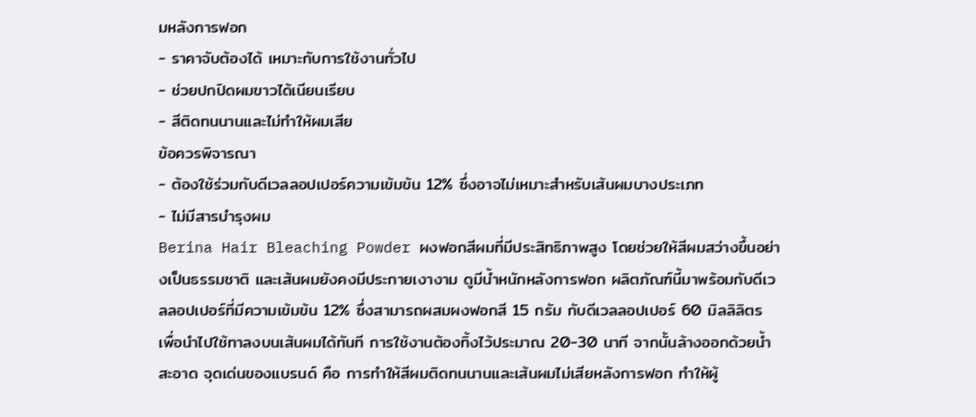มหลังการฟอก
- ราคาจับต้องได้ เหมาะกับการใช้งานทั่วไป
- ช่วยปกปิดผมขาวได้เนียนเรียบ
- สีติดทนนานและไม่ทำให้ผมเสีย
ข้อควรพิจารณา
- ต้องใช้ร่วมกับดีเวลลอปเปอร์ความเข้มข้น 12% ซึ่งอาจไม่เหมาะสำหรับเส้นผมบางประเภท
- ไม่มีสารบำรุงผม
Berina Hair Bleaching Powder ผงฟอกสีผมที่มีประสิทธิภาพสูง โดยช่วยให้สีผมสว่างขึ้นอย่างเป็นธรรมชาติ และเส้นผมยังคงมีประกายเงางาม ดูมีน้ำหนักหลังการฟอก ผลิตภัณฑ์นี้มาพร้อมกับดีเวลลอปเปอร์ที่มีความเข้มข้น 12% ซึ่งสามารถผสมผงฟอกสี 15 กรัม กับดีเวลลอปเปอร์ 60 มิลลิลิตร เพื่อนำไปใช้ทาลงบนเส้นผมได้ทันที การใช้งานต้องทิ้งไว้ประมาณ 20-30 นาที จากนั้นล้างออกด้วยน้ำสะอาด จุดเด่นของแบรนด์ คือ การทำให้สีผมติดทนนานและเส้นผมไม่เสียหลังการฟอก ทำให้ผู้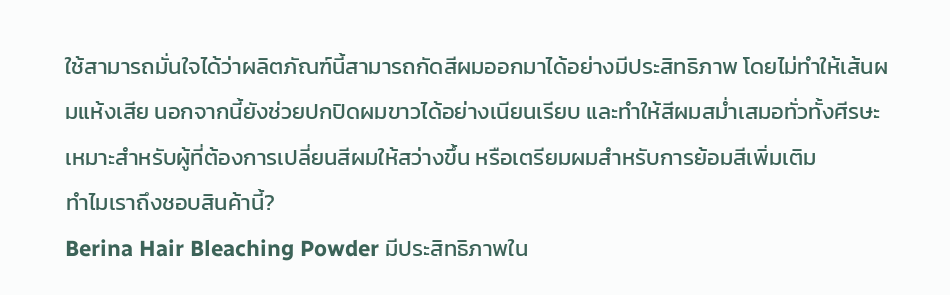ใช้สามารถมั่นใจได้ว่าผลิตภัณฑ์นี้สามารถกัดสีผมออกมาได้อย่างมีประสิทธิภาพ โดยไม่ทำให้เส้นผมแห้งเสีย นอกจากนี้ยังช่วยปกปิดผมขาวได้อย่างเนียนเรียบ และทำให้สีผมสม่ำเสมอทั่วทั้งศีรษะ เหมาะสำหรับผู้ที่ต้องการเปลี่ยนสีผมให้สว่างขึ้น หรือเตรียมผมสำหรับการย้อมสีเพิ่มเติม
ทำไมเราถึงชอบสินค้านี้?
Berina Hair Bleaching Powder มีประสิทธิภาพใน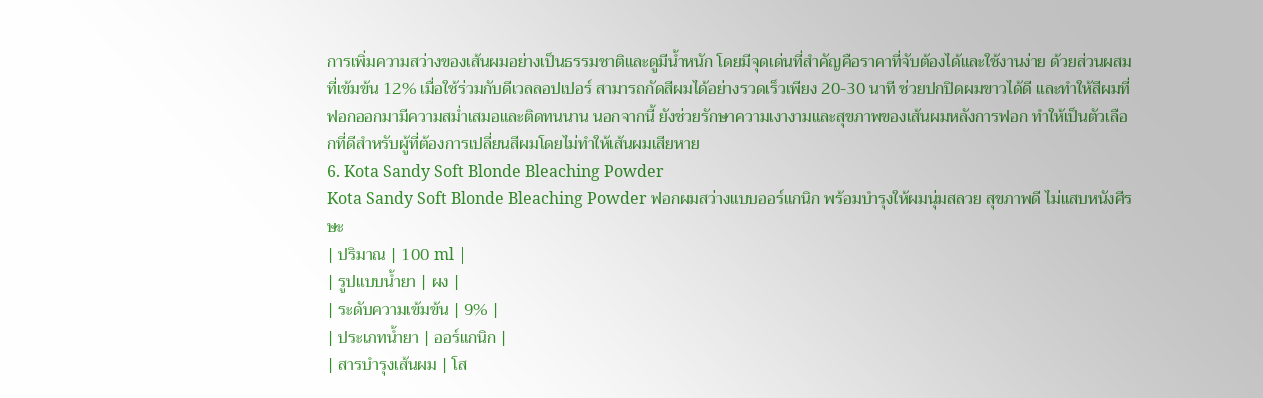การเพิ่มความสว่างของเส้นผมอย่างเป็นธรรมชาติและดูมีน้ำหนัก โดยมีจุดเด่นที่สำคัญคือราคาที่จับต้องได้และใช้งานง่าย ด้วยส่วนผสมที่เข้มข้น 12% เมื่อใช้ร่วมกับดีเวลลอปเปอร์ สามารถกัดสีผมได้อย่างรวดเร็วเพียง 20-30 นาที ช่วยปกปิดผมขาวได้ดี และทำให้สีผมที่ฟอกออกมามีความสม่ำเสมอและติดทนนาน นอกจากนี้ ยังช่วยรักษาความเงางามและสุขภาพของเส้นผมหลังการฟอก ทำให้เป็นตัวเลือกที่ดีสำหรับผู้ที่ต้องการเปลี่ยนสีผมโดยไม่ทำให้เส้นผมเสียหาย
6. Kota Sandy Soft Blonde Bleaching Powder
Kota Sandy Soft Blonde Bleaching Powder ฟอกผมสว่างแบบออร์แกนิก พร้อมบำรุงให้ผมนุ่มสลวย สุขภาพดี ไม่แสบหนังศีรษะ
| ปริมาณ | 100 ml |
| รูปแบบน้ำยา | ผง |
| ระดับความเข้มข้น | 9% |
| ประเภทน้ำยา | ออร์แกนิก |
| สารบำรุงเส้นผม | โส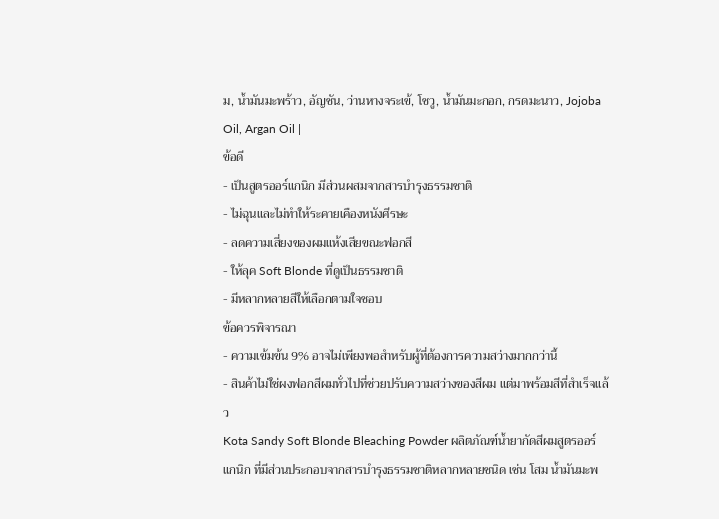ม, น้ำมันมะพร้าว, อัญชัน, ว่านหางจระเข้, โชวู, น้ำมันมะกอก, กรดมะนาว, Jojoba Oil, Argan Oil |
ข้อดี
- เป็นสูตรออร์แกนิก มีส่วนผสมจากสารบำรุงธรรมชาติ
- ไม่ฉุนและไม่ทำให้ระคายเคืองหนังศีรษะ
- ลดความเสี่ยงของผมแห้งเสียขณะฟอกสี
- ให้ลุค Soft Blonde ที่ดูเป็นธรรมชาติ
- มีหลากหลายสีให้เลือกตามใจชอบ
ข้อควรพิจารณา
- ความเข้มข้น 9% อาจไม่เพียงพอสำหรับผู้ที่ต้องการความสว่างมากกว่านี้
- สินค้าไม่ใช่ผงฟอกสีผมทั่วไปที่ช่วยปรับความสว่างของสีผม แต่มาพร้อมสีที่สำเร็จแล้ว
Kota Sandy Soft Blonde Bleaching Powder ผลิตภัณฑ์น้ำยากัดสีผมสูตรออร์แกนิก ที่มีส่วนประกอบจากสารบำรุงธรรมชาติหลากหลายชนิด เช่น โสม น้ำมันมะพ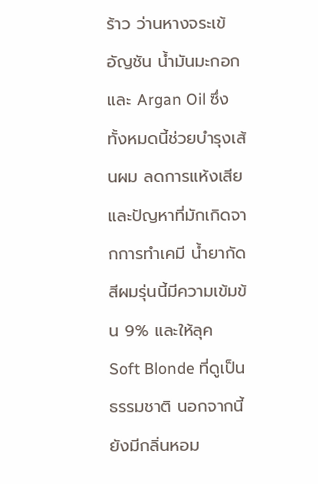ร้าว ว่านหางจระเข้ อัญชัน น้ำมันมะกอก และ Argan Oil ซึ่งทั้งหมดนี้ช่วยบำรุงเส้นผม ลดการแห้งเสียและปัญหาที่มักเกิดจากการทำเคมี น้ำยากัดสีผมรุ่นนี้มีความเข้มข้น 9% และให้ลุค Soft Blonde ที่ดูเป็นธรรมชาติ นอกจากนี้ ยังมีกลิ่นหอม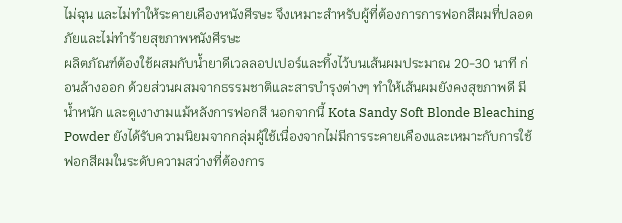ไม่ฉุน และไม่ทำให้ระคายเคืองหนังศีรษะ จึงเหมาะสำหรับผู้ที่ต้องการการฟอกสีผมที่ปลอดภัยและไม่ทำร้ายสุขภาพหนังศีรษะ
ผลิตภัณฑ์ต้องใช้ผสมกับน้ำยาดีเวลลอปเปอร์และทิ้งไว้บนเส้นผมประมาณ 20-30 นาที ก่อนล้างออก ด้วยส่วนผสมจากธรรมชาติและสารบำรุงต่างๆ ทำให้เส้นผมยังคงสุขภาพดี มีน้ำหนัก และดูเงางามแม้หลังการฟอกสี นอกจากนี้ Kota Sandy Soft Blonde Bleaching Powder ยังได้รับความนิยมจากกลุ่มผู้ใช้เนื่องจากไม่มีการระคายเคืองและเหมาะกับการใช้ฟอกสีผมในระดับความสว่างที่ต้องการ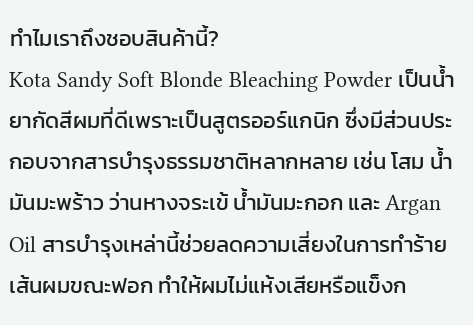ทำไมเราถึงชอบสินค้านี้?
Kota Sandy Soft Blonde Bleaching Powder เป็นน้ำยากัดสีผมที่ดีเพราะเป็นสูตรออร์แกนิก ซึ่งมีส่วนประกอบจากสารบำรุงธรรมชาติหลากหลาย เช่น โสม น้ำมันมะพร้าว ว่านหางจระเข้ น้ำมันมะกอก และ Argan Oil สารบำรุงเหล่านี้ช่วยลดความเสี่ยงในการทำร้ายเส้นผมขณะฟอก ทำให้ผมไม่แห้งเสียหรือแข็งก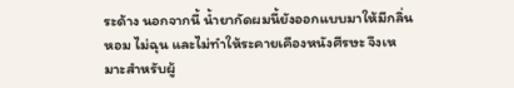ระด้าง นอกจากนี้ น้ำยากัดผมนี้ยังออกแบบมาให้มีกลิ่นหอม ไม่ฉุน และไม่ทำให้ระคายเคืองหนังศีรษะ จึงเหมาะสำหรับผู้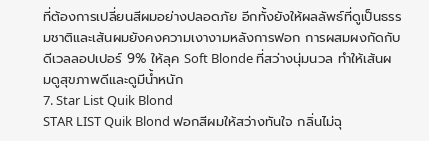ที่ต้องการเปลี่ยนสีผมอย่างปลอดภัย อีกทั้งยังให้ผลลัพธ์ที่ดูเป็นธรรมชาติและเส้นผมยังคงความเงางามหลังการฟอก การผสมผงกัดกับดีเวลลอปเปอร์ 9% ให้ลุค Soft Blonde ที่สว่างนุ่มนวล ทำให้เส้นผมดูสุขภาพดีและดูมีน้ำหนัก
7. Star List Quik Blond
STAR LIST Quik Blond ฟอกสีผมให้สว่างทันใจ กลิ่นไม่ฉุ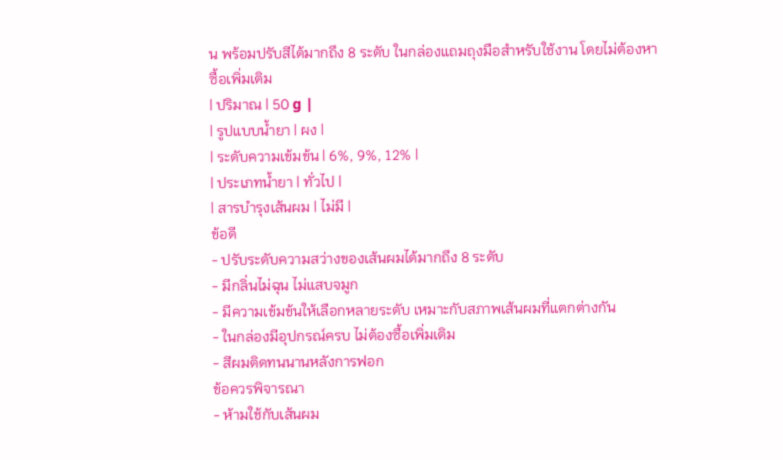น พร้อมปรับสีได้มากถึง 8 ระดับ ในกล่องแถมถุงมือสำหรับใช้งาน โดยไม่ต้องหาซื้อเพิ่มเติม
| ปริมาณ | 50 g |
| รูปแบบน้ำยา | ผง |
| ระดับความเข้มข้น | 6%, 9%, 12% |
| ประเภทน้ำยา | ทั่วไป |
| สารบำรุงเส้นผม | ไม่มี |
ข้อดี
- ปรับระดับความสว่างของเส้นผมได้มากถึง 8 ระดับ
- มีกลิ่นไม่ฉุน ไม่แสบจมูก
- มีความเข้มข้นให้เลือกหลายระดับ เหมาะกับสภาพเส้นผมที่แตกต่างกัน
- ในกล่องมีอุปกรณ์ครบ ไม่ต้องซื้อเพิ่มเติม
- สีผมติดทนนานหลังการฟอก
ข้อควรพิจารณา
- ห้ามใช้กับเส้นผม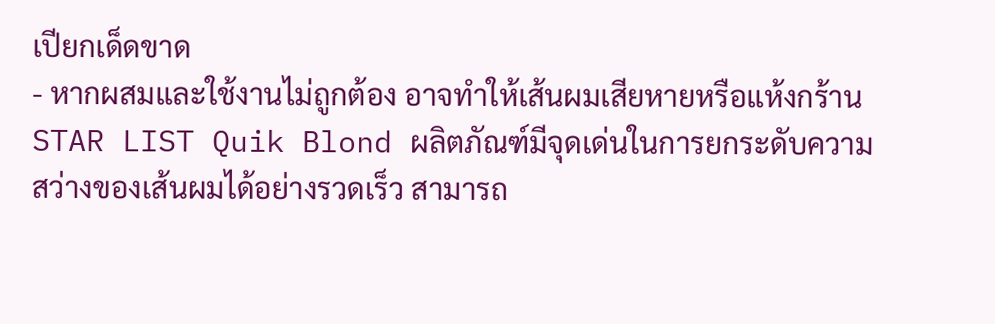เปียกเด็ดขาด
- หากผสมและใช้งานไม่ถูกต้อง อาจทำให้เส้นผมเสียหายหรือแห้งกร้าน
STAR LIST Quik Blond ผลิตภัณฑ์มีจุดเด่นในการยกระดับความสว่างของเส้นผมได้อย่างรวดเร็ว สามารถ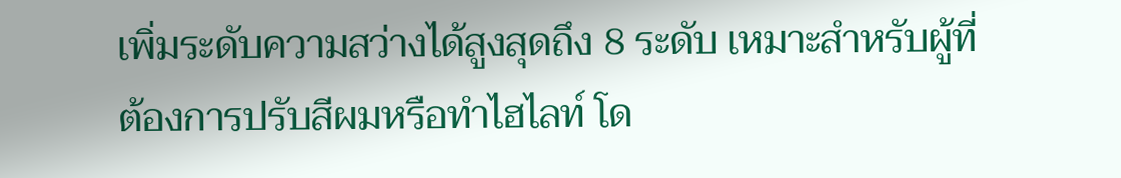เพิ่มระดับความสว่างได้สูงสุดถึง 8 ระดับ เหมาะสำหรับผู้ที่ต้องการปรับสีผมหรือทำไฮไลท์ โด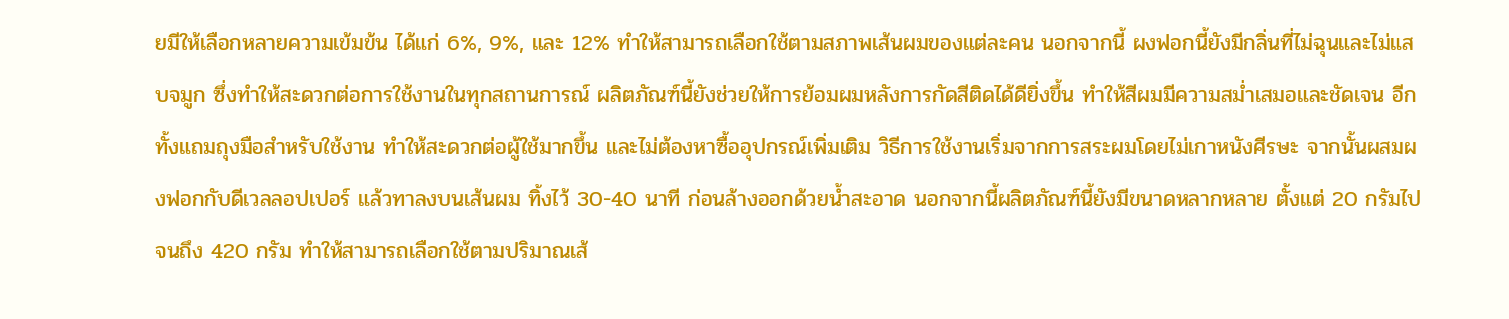ยมีให้เลือกหลายความเข้มข้น ได้แก่ 6%, 9%, และ 12% ทำให้สามารถเลือกใช้ตามสภาพเส้นผมของแต่ละคน นอกจากนี้ ผงฟอกนี้ยังมีกลิ่นที่ไม่ฉุนและไม่แสบจมูก ซึ่งทำให้สะดวกต่อการใช้งานในทุกสถานการณ์ ผลิตภัณฑ์นี้ยังช่วยให้การย้อมผมหลังการกัดสีติดได้ดียิ่งขึ้น ทำให้สีผมมีความสม่ำเสมอและชัดเจน อีกทั้งแถมถุงมือสำหรับใช้งาน ทำให้สะดวกต่อผู้ใช้มากขึ้น และไม่ต้องหาซื้ออุปกรณ์เพิ่มเติม วิธีการใช้งานเริ่มจากการสระผมโดยไม่เกาหนังศีรษะ จากนั้นผสมผงฟอกกับดีเวลลอปเปอร์ แล้วทาลงบนเส้นผม ทิ้งไว้ 30-40 นาที ก่อนล้างออกด้วยน้ำสะอาด นอกจากนี้ผลิตภัณฑ์นี้ยังมีขนาดหลากหลาย ตั้งแต่ 20 กรัมไปจนถึง 420 กรัม ทำให้สามารถเลือกใช้ตามปริมาณเส้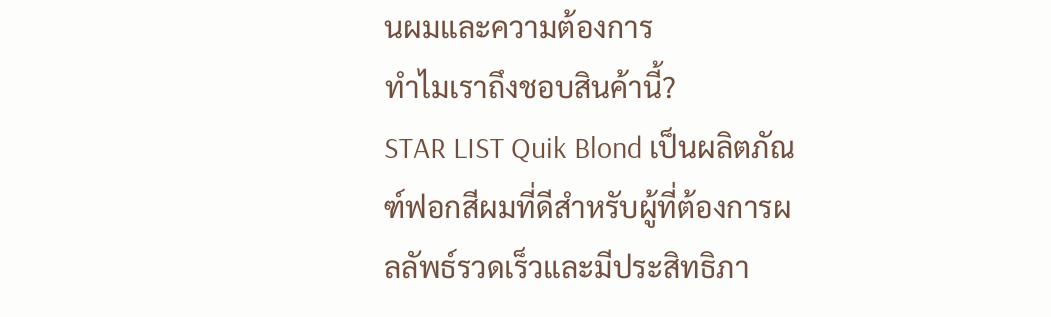นผมและความต้องการ
ทำไมเราถึงชอบสินค้านี้?
STAR LIST Quik Blond เป็นผลิตภัณฑ์ฟอกสีผมที่ดีสำหรับผู้ที่ต้องการผลลัพธ์รวดเร็วและมีประสิทธิภา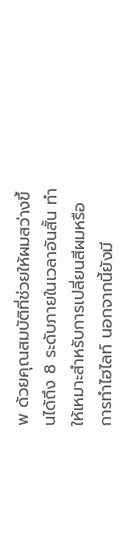พ ด้วยคุณสมบัติที่ช่วยให้ผมสว่างขึ้นได้ถึง 8 ระดับภายในเวลาอันสั้น ทำให้เหมาะสำหรับการเปลี่ยนสีผมหรือการทำไฮไลท์ นอกจากนี้ยังมี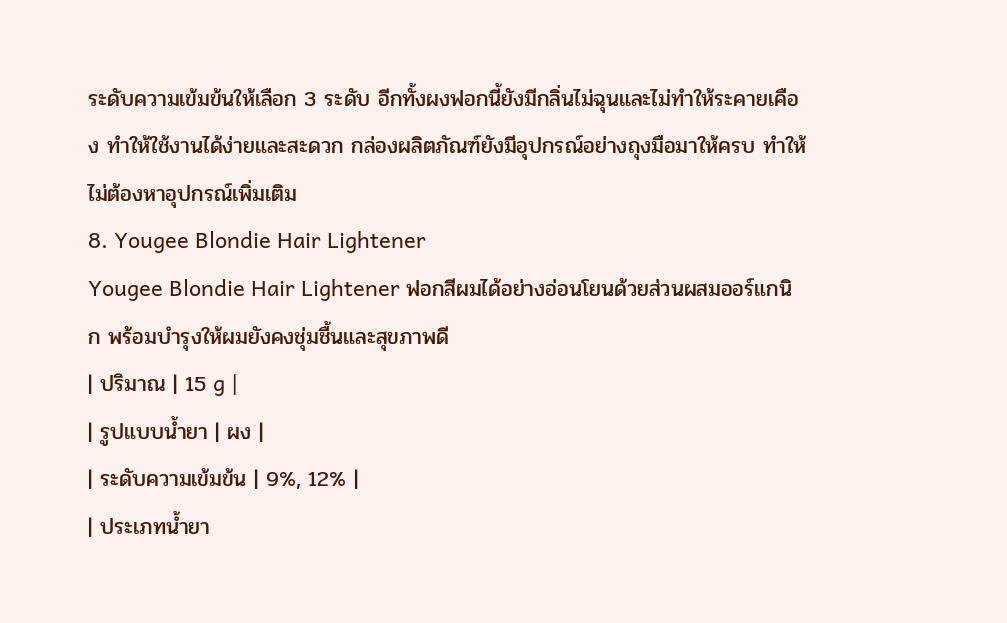ระดับความเข้มข้นให้เลือก 3 ระดับ อีกทั้งผงฟอกนี้ยังมีกลิ่นไม่ฉุนและไม่ทำให้ระคายเคือง ทำให้ใช้งานได้ง่ายและสะดวก กล่องผลิตภัณฑ์ยังมีอุปกรณ์อย่างถุงมือมาให้ครบ ทำให้ไม่ต้องหาอุปกรณ์เพิ่มเติม
8. Yougee Blondie Hair Lightener
Yougee Blondie Hair Lightener ฟอกสีผมได้อย่างอ่อนโยนด้วยส่วนผสมออร์แกนิก พร้อมบำรุงให้ผมยังคงชุ่มชื้นและสุขภาพดี
| ปริมาณ | 15 g |
| รูปแบบน้ำยา | ผง |
| ระดับความเข้มข้น | 9%, 12% |
| ประเภทน้ำยา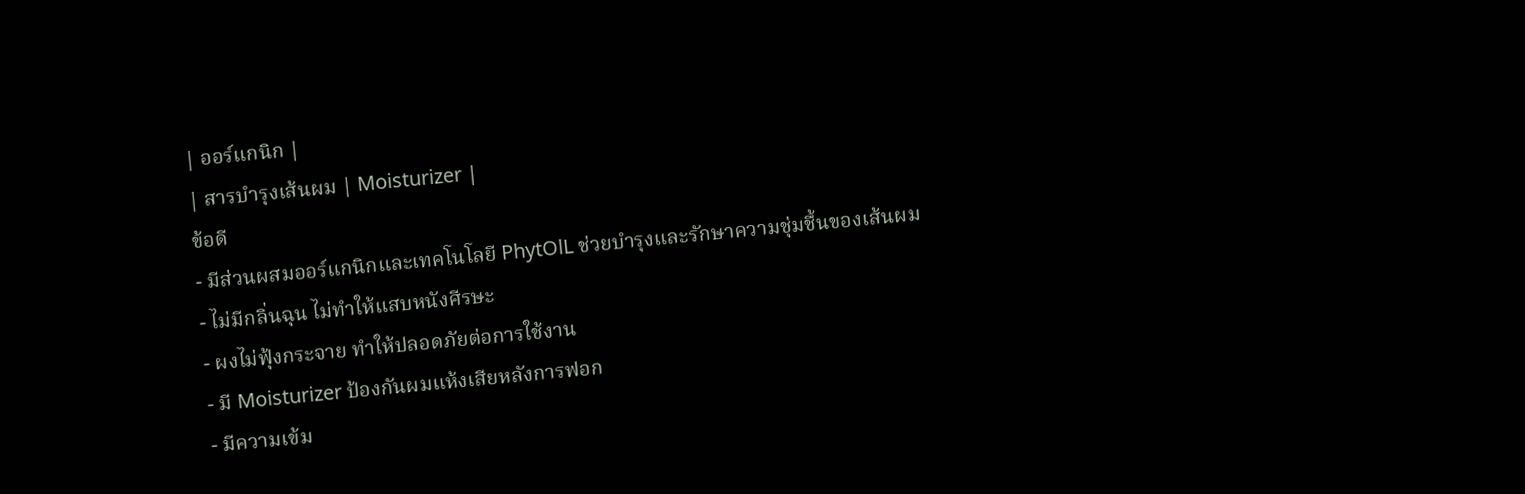| ออร์แกนิก |
| สารบำรุงเส้นผม | Moisturizer |
ข้อดี
- มีส่วนผสมออร์แกนิกและเทคโนโลยี PhytOlL ช่วยบำรุงและรักษาความชุ่มชื้นของเส้นผม
- ไม่มีกลิ่นฉุน ไม่ทำให้แสบหนังศีรษะ
- ผงไม่ฟุ้งกระจาย ทำให้ปลอดภัยต่อการใช้งาน
- มี Moisturizer ป้องกันผมแห้งเสียหลังการฟอก
- มีความเข้ม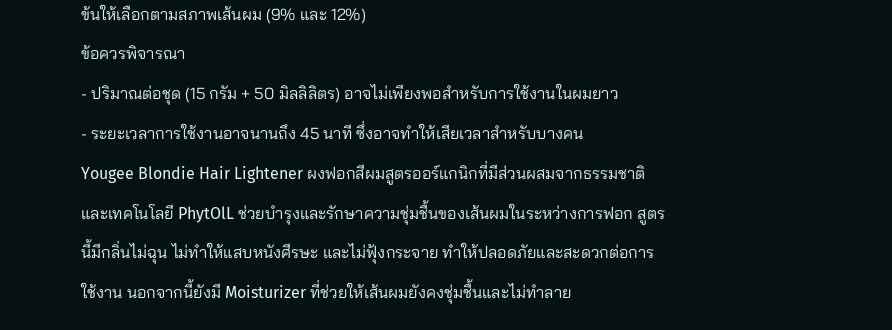ข้นให้เลือกตามสภาพเส้นผม (9% และ 12%)
ข้อควรพิจารณา
- ปริมาณต่อชุด (15 กรัม + 50 มิลลิลิตร) อาจไม่เพียงพอสำหรับการใช้งานในผมยาว
- ระยะเวลาการใช้งานอาจนานถึง 45 นาที ซึ่งอาจทำให้เสียเวลาสำหรับบางคน
Yougee Blondie Hair Lightener ผงฟอกสีผมสูตรออร์แกนิกที่มีส่วนผสมจากธรรมชาติและเทคโนโลยี PhytOlL ช่วยบำรุงและรักษาความชุ่มชื้นของเส้นผมในระหว่างการฟอก สูตรนี้มีกลิ่นไม่ฉุน ไม่ทำให้แสบหนังศีรษะ และไม่ฟุ้งกระจาย ทำให้ปลอดภัยและสะดวกต่อการใช้งาน นอกจากนี้ยังมี Moisturizer ที่ช่วยให้เส้นผมยังคงชุ่มชื้นและไม่ทำลาย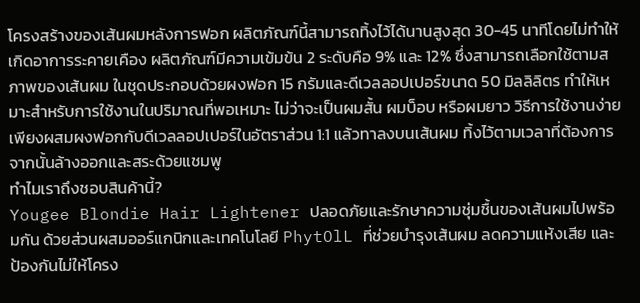โครงสร้างของเส้นผมหลังการฟอก ผลิตภัณฑ์นี้สามารถทิ้งไว้ได้นานสูงสุด 30-45 นาทีโดยไม่ทำให้เกิดอาการระคายเคือง ผลิตภัณฑ์มีความเข้มข้น 2 ระดับคือ 9% และ 12% ซึ่งสามารถเลือกใช้ตามสภาพของเส้นผม ในชุดประกอบด้วยผงฟอก 15 กรัมและดีเวลลอปเปอร์ขนาด 50 มิลลิลิตร ทำให้เหมาะสำหรับการใช้งานในปริมาณที่พอเหมาะ ไม่ว่าจะเป็นผมสั้น ผมบ็อบ หรือผมยาว วิธีการใช้งานง่าย เพียงผสมผงฟอกกับดีเวลลอปเปอร์ในอัตราส่วน 1:1 แล้วทาลงบนเส้นผม ทิ้งไว้ตามเวลาที่ต้องการ จากนั้นล้างออกและสระด้วยแชมพู
ทำไมเราถึงชอบสินค้านี้?
Yougee Blondie Hair Lightener ปลอดภัยและรักษาความชุ่มชื้นของเส้นผมไปพร้อมกัน ด้วยส่วนผสมออร์แกนิกและเทคโนโลยี PhytOlL ที่ช่วยบำรุงเส้นผม ลดความแห้งเสีย และป้องกันไม่ให้โครง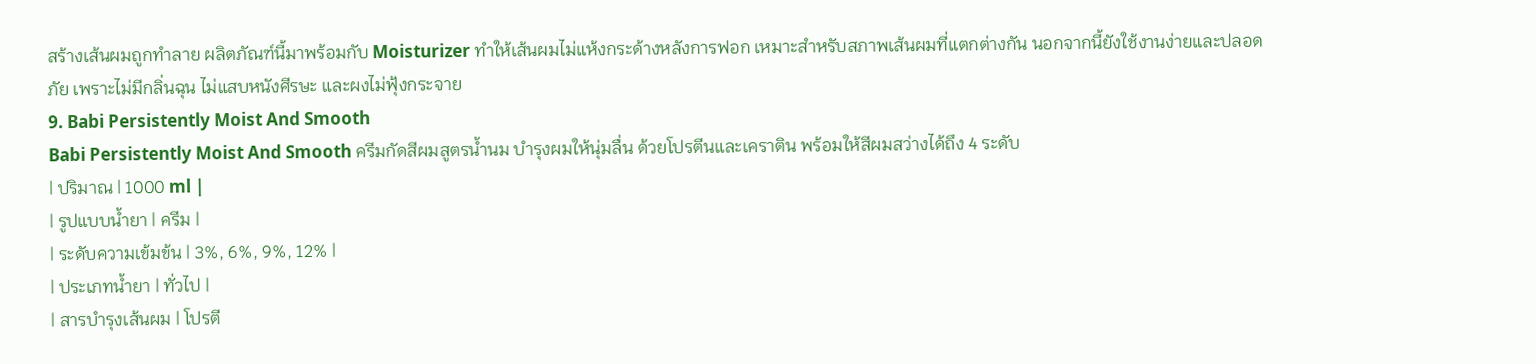สร้างเส้นผมถูกทำลาย ผลิตภัณฑ์นี้มาพร้อมกับ Moisturizer ทำให้เส้นผมไม่แห้งกระด้างหลังการฟอก เหมาะสำหรับสภาพเส้นผมที่แตกต่างกัน นอกจากนี้ยังใช้งานง่ายและปลอดภัย เพราะไม่มีกลิ่นฉุน ไม่แสบหนังศีรษะ และผงไม่ฟุ้งกระจาย
9. Babi Persistently Moist And Smooth
Babi Persistently Moist And Smooth ครีมกัดสีผมสูตรน้ำนม บำรุงผมให้นุ่มลื่น ด้วยโปรตีนและเคราติน พร้อมให้สีผมสว่างได้ถึง 4 ระดับ
| ปริมาณ | 1000 ml |
| รูปแบบน้ำยา | ครีม |
| ระดับความเข้มข้น | 3%, 6%, 9%, 12% |
| ประเภทน้ำยา | ทั่วไป |
| สารบำรุงเส้นผม | โปรตี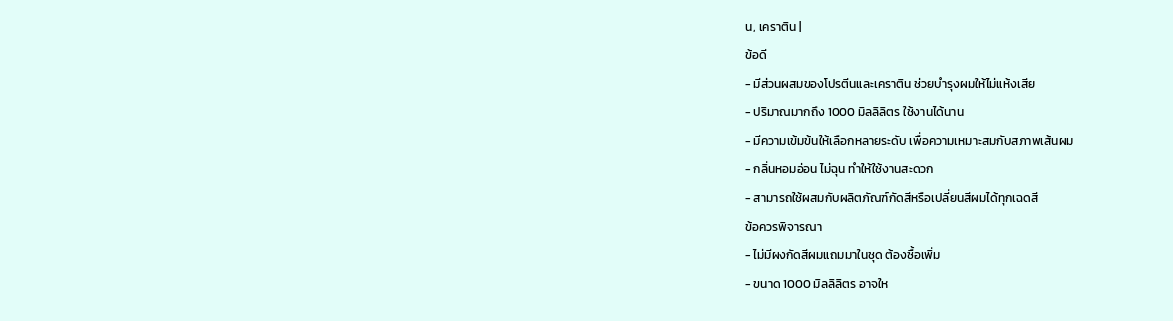น, เคราติน |
ข้อดี
- มีส่วนผสมของโปรตีนและเคราติน ช่วยบำรุงผมให้ไม่แห้งเสีย
- ปริมาณมากถึง 1000 มิลลิลิตร ใช้งานได้นาน
- มีความเข้มข้นให้เลือกหลายระดับ เพื่อความเหมาะสมกับสภาพเส้นผม
- กลิ่นหอมอ่อน ไม่ฉุน ทำให้ใช้งานสะดวก
- สามารถใช้ผสมกับผลิตภัณฑ์กัดสีหรือเปลี่ยนสีผมได้ทุกเฉดสี
ข้อควรพิจารณา
- ไม่มีผงกัดสีผมแถมมาในชุด ต้องซื้อเพิ่ม
- ขนาด 1000 มิลลิลิตร อาจให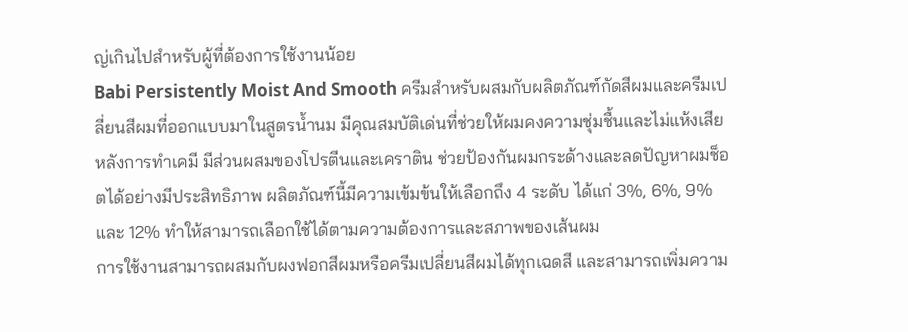ญ่เกินไปสำหรับผู้ที่ต้องการใช้งานน้อย
Babi Persistently Moist And Smooth ครีมสำหรับผสมกับผลิตภัณฑ์กัดสีผมและครีมเปลี่ยนสีผมที่ออกแบบมาในสูตรน้ำนม มีคุณสมบัติเด่นที่ช่วยให้ผมคงความชุ่มชื้นและไม่แห้งเสียหลังการทำเคมี มีส่วนผสมของโปรตีนและเคราติน ช่วยป้องกันผมกระด้างและลดปัญหาผมช็อตได้อย่างมีประสิทธิภาพ ผลิตภัณฑ์นี้มีความเข้มข้นให้เลือกถึง 4 ระดับ ได้แก่ 3%, 6%, 9% และ 12% ทำให้สามารถเลือกใช้ได้ตามความต้องการและสภาพของเส้นผม
การใช้งานสามารถผสมกับผงฟอกสีผมหรือครีมเปลี่ยนสีผมได้ทุกเฉดสี และสามารถเพิ่มความ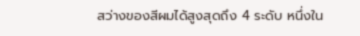สว่างของสีผมได้สูงสุดถึง 4 ระดับ หนึ่งใน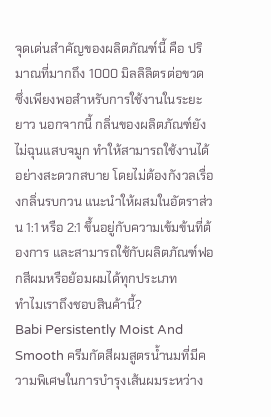จุดเด่นสำคัญของผลิตภัณฑ์นี้ คือ ปริมาณที่มากถึง 1000 มิลลิลิตรต่อขวด ซึ่งเพียงพอสำหรับการใช้งานในระยะยาว นอกจากนี้ กลิ่นของผลิตภัณฑ์ยังไม่ฉุนแสบจมูก ทำให้สามารถใช้งานได้อย่างสะดวกสบาย โดยไม่ต้องกังวลเรื่องกลิ่นรบกวน แนะนำให้ผสมในอัตราส่วน 1:1 หรือ 2:1 ขึ้นอยู่กับความเข้มข้นที่ต้องการ และสามารถใช้กับผลิตภัณฑ์ฟอกสีผมหรือย้อมผมได้ทุกประเภท
ทำไมเราถึงชอบสินค้านี้?
Babi Persistently Moist And Smooth ครีมกัดสีผมสูตรน้ำนมที่มีความพิเศษในการบำรุงเส้นผมระหว่าง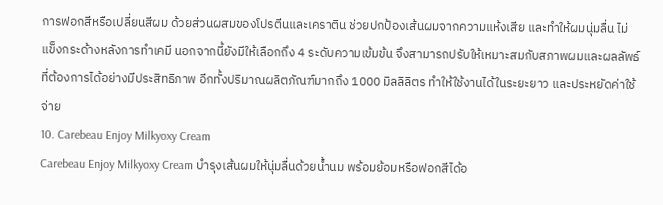การฟอกสีหรือเปลี่ยนสีผม ด้วยส่วนผสมของโปรตีนและเคราติน ช่วยปกป้องเส้นผมจากความแห้งเสีย และทำให้ผมนุ่มลื่น ไม่แข็งกระด้างหลังการทำเคมี นอกจากนี้ยังมีให้เลือกถึง 4 ระดับความเข้มข้น จึงสามารถปรับให้เหมาะสมกับสภาพผมและผลลัพธ์ที่ต้องการได้อย่างมีประสิทธิภาพ อีกทั้งปริมาณผลิตภัณฑ์มากถึง 1000 มิลลิลิตร ทำให้ใช้งานได้ในระยะยาว และประหยัดค่าใช้จ่าย
10. Carebeau Enjoy Milkyoxy Cream
Carebeau Enjoy Milkyoxy Cream บำรุงเส้นผมให้นุ่มลื่นด้วยน้ำนม พร้อมย้อมหรือฟอกสีได้อ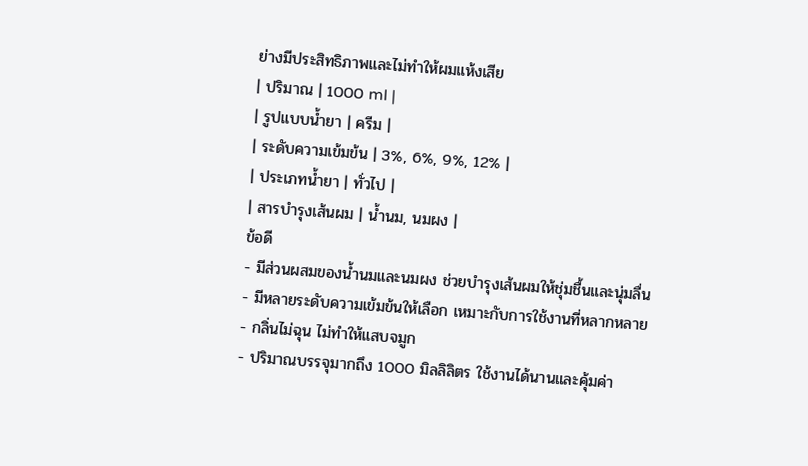ย่างมีประสิทธิภาพและไม่ทำให้ผมแห้งเสีย
| ปริมาณ | 1000 ml |
| รูปแบบน้ำยา | ครีม |
| ระดับความเข้มข้น | 3%, 6%, 9%, 12% |
| ประเภทน้ำยา | ทั่วไป |
| สารบำรุงเส้นผม | น้ำนม, นมผง |
ข้อดี
- มีส่วนผสมของน้ำนมและนมผง ช่วยบำรุงเส้นผมให้ชุ่มชื้นและนุ่มลื่น
- มีหลายระดับความเข้มข้นให้เลือก เหมาะกับการใช้งานที่หลากหลาย
- กลิ่นไม่ฉุน ไม่ทำให้แสบจมูก
- ปริมาณบรรจุมากถึง 1000 มิลลิลิตร ใช้งานได้นานและคุ้มค่า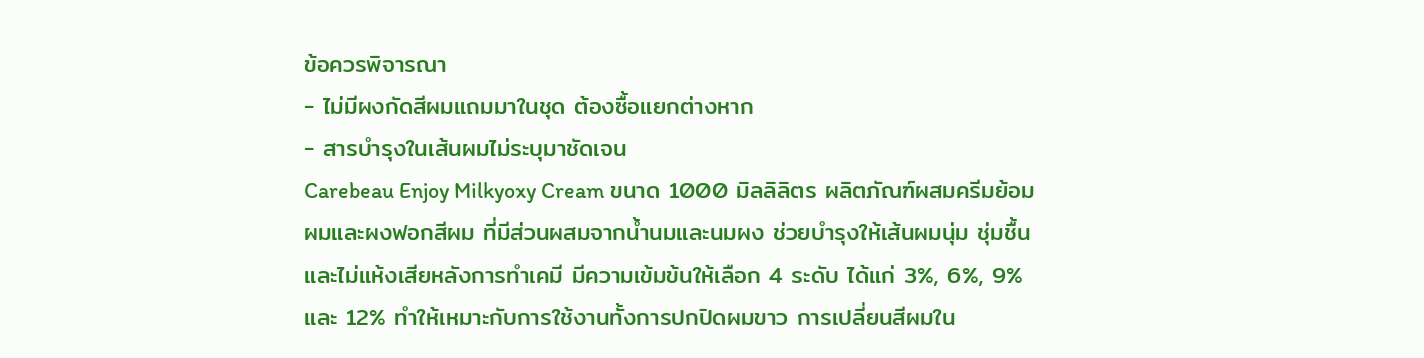ข้อควรพิจารณา
- ไม่มีผงกัดสีผมแถมมาในชุด ต้องซื้อแยกต่างหาก
- สารบำรุงในเส้นผมไม่ระบุมาชัดเจน
Carebeau Enjoy Milkyoxy Cream ขนาด 1000 มิลลิลิตร ผลิตภัณฑ์ผสมครีมย้อมผมและผงฟอกสีผม ที่มีส่วนผสมจากน้ำนมและนมผง ช่วยบำรุงให้เส้นผมนุ่ม ชุ่มชื้น และไม่แห้งเสียหลังการทำเคมี มีความเข้มข้นให้เลือก 4 ระดับ ได้แก่ 3%, 6%, 9% และ 12% ทำให้เหมาะกับการใช้งานทั้งการปกปิดผมขาว การเปลี่ยนสีผมใน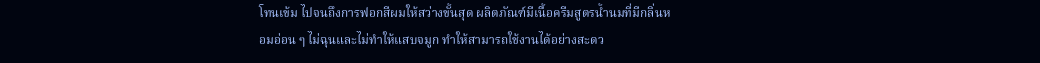โทนเข้ม ไปจนถึงการฟอกสีผมให้สว่างขั้นสุด ผลิตภัณฑ์มีเนื้อครีมสูตรน้ำนมที่มีกลิ่นหอมอ่อน ๆ ไม่ฉุนและไม่ทำให้แสบจมูก ทำให้สามารถใช้งานได้อย่างสะดว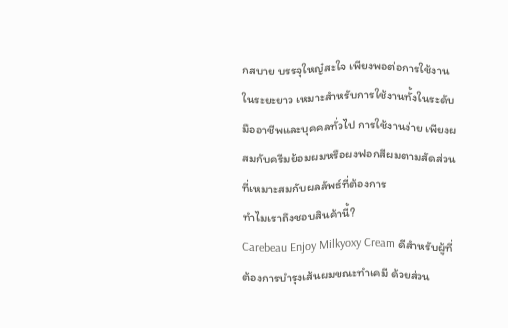กสบาย บรรจุใหญ๋สะใจ เพียงพอต่อการใช้งานในระยะยาว เหมาะสำหรับการใช้งานทั้งในระดับมืออาชีพและบุคคลทั่วไป การใช้งานง่าย เพียงผสมกับครีมย้อมผมหรือผงฟอกสีผมตามสัดส่วนที่เหมาะสมกับผลลัพธ์ที่ต้องการ
ทำไมเราถึงชอบสินค้านี้?
Carebeau Enjoy Milkyoxy Cream ดีสำหรับผู้ที่ต้องการบำรุงเส้นผมขณะทำเคมี ด้วยส่วน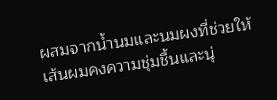ผสมจากน้ำนมและนมผงที่ช่วยให้เส้นผมคงความชุ่มชื้นและนุ่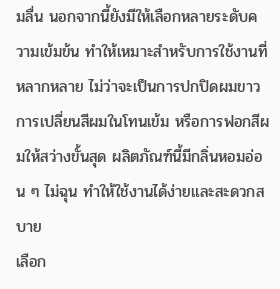มลื่น นอกจากนี้ยังมีให้เลือกหลายระดับความเข้มข้น ทำให้เหมาะสำหรับการใช้งานที่หลากหลาย ไม่ว่าจะเป็นการปกปิดผมขาว การเปลี่ยนสีผมในโทนเข้ม หรือการฟอกสีผมให้สว่างขั้นสุด ผลิตภัณฑ์นี้มีกลิ่นหอมอ่อน ๆ ไม่ฉุน ทำให้ใช้งานได้ง่ายและสะดวกสบาย
เลือก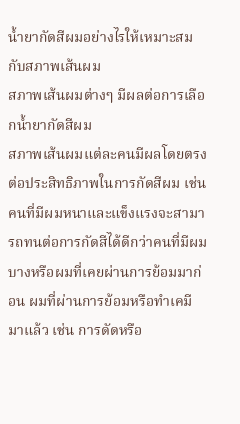น้ำยากัดสีผมอย่างไรให้เหมาะสมกับสภาพเส้นผม
สภาพเส้นผมต่างๆ มีผลต่อการเลือกน้ำยากัดสีผม
สภาพเส้นผมแต่ละคนมีผลโดยตรงต่อประสิทธิภาพในการกัดสีผม เช่น คนที่มีผมหนาและแข็งแรงจะสามารถทนต่อการกัดสีได้ดีกว่าคนที่มีผมบางหรือผมที่เคยผ่านการย้อมมาก่อน ผมที่ผ่านการย้อมหรือทำเคมีมาแล้ว เช่น การดัดหรือ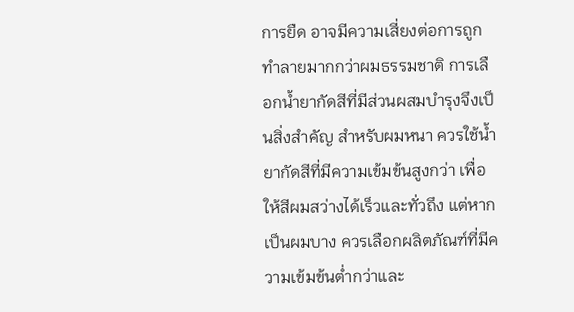การยืด อาจมีความเสี่ยงต่อการถูกทำลายมากกว่าผมธรรมชาติ การเลือกน้ำยากัดสีที่มีส่วนผสมบำรุงจึงเป็นสิ่งสำคัญ สำหรับผมหนา ควรใช้น้ำยากัดสีที่มีความเข้มข้นสูงกว่า เพื่อให้สีผมสว่างได้เร็วและทั่วถึง แต่หากเป็นผมบาง ควรเลือกผลิตภัณฑ์ที่มีความเข้มข้นต่ำกว่าและ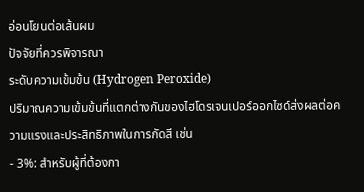อ่อนโยนต่อเส้นผม
ปัจจัยที่ควรพิจารณา
ระดับความเข้มข้น (Hydrogen Peroxide)
ปริมาณความเข้มข้นที่แตกต่างกันของไฮโดรเจนเปอร์ออกไซด์ส่งผลต่อความแรงและประสิทธิภาพในการกัดสี เช่น
- 3%: สำหรับผู้ที่ต้องกา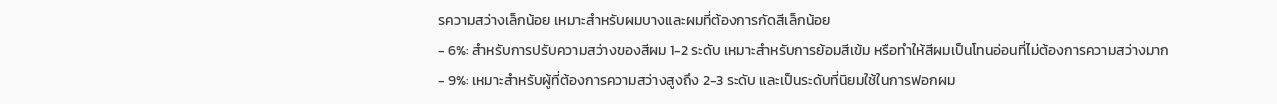รความสว่างเล็กน้อย เหมาะสำหรับผมบางและผมที่ต้องการกัดสีเล็กน้อย
- 6%: สำหรับการปรับความสว่างของสีผม 1-2 ระดับ เหมาะสำหรับการย้อมสีเข้ม หรือทำให้สีผมเป็นโทนอ่อนที่ไม่ต้องการความสว่างมาก
- 9%: เหมาะสำหรับผู้ที่ต้องการความสว่างสูงถึง 2-3 ระดับ และเป็นระดับที่นิยมใช้ในการฟอกผม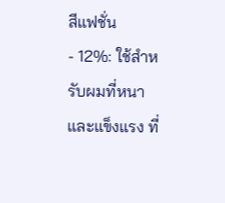สีแฟชั่น
- 12%: ใช้สำหรับผมที่หนาและแข็งแรง ที่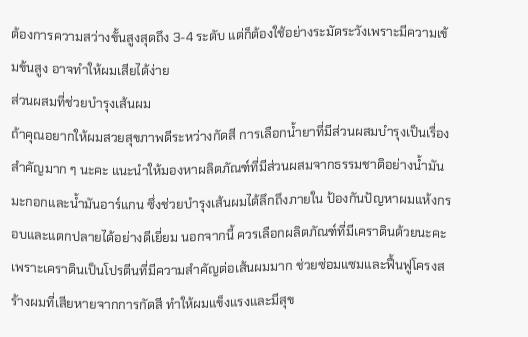ต้องการความสว่างขั้นสูงสุดถึง 3-4 ระดับ แต่ก็ต้องใช้อย่างระมัดระวังเพราะมีความเข้มข้นสูง อาจทำให้ผมเสียได้ง่าย
ส่วนผสมที่ช่วยบำรุงเส้นผม
ถ้าคุณอยากให้ผมสวยสุขภาพดีระหว่างกัดสี การเลือกน้ำยาที่มีส่วนผสมบำรุงเป็นเรื่องสำคัญมาก ๆ นะคะ แนะนำให้มองหาผลิตภัณฑ์ที่มีส่วนผสมจากธรรมชาติอย่างน้ำมันมะกอกและน้ำมันอาร์แกน ซึ่งช่วยบำรุงเส้นผมได้ลึกถึงภายใน ป้องกันปัญหาผมแห้งกรอบและแตกปลายได้อย่างดีเยี่ยม นอกจากนี้ ควรเลือกผลิตภัณฑ์ที่มีเคราตินด้วยนะคะ เพราะเคราตินเป็นโปรตีนที่มีความสำคัญต่อเส้นผมมาก ช่วยซ่อมแซมและฟื้นฟูโครงสร้างผมที่เสียหายจากการกัดสี ทำให้ผมแข็งแรงและมีสุข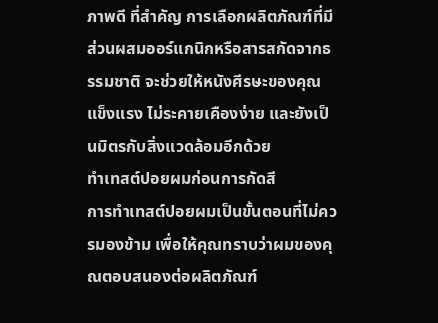ภาพดี ที่สำคัญ การเลือกผลิตภัณฑ์ที่มีส่วนผสมออร์แกนิกหรือสารสกัดจากธรรมชาติ จะช่วยให้หนังศีรษะของคุณแข็งแรง ไม่ระคายเคืองง่าย และยังเป็นมิตรกับสิ่งแวดล้อมอีกด้วย
ทำเทสต์ปอยผมก่อนการกัดสี
การทำเทสต์ปอยผมเป็นขั้นตอนที่ไม่ควรมองข้าม เพื่อให้คุณทราบว่าผมของคุณตอบสนองต่อผลิตภัณฑ์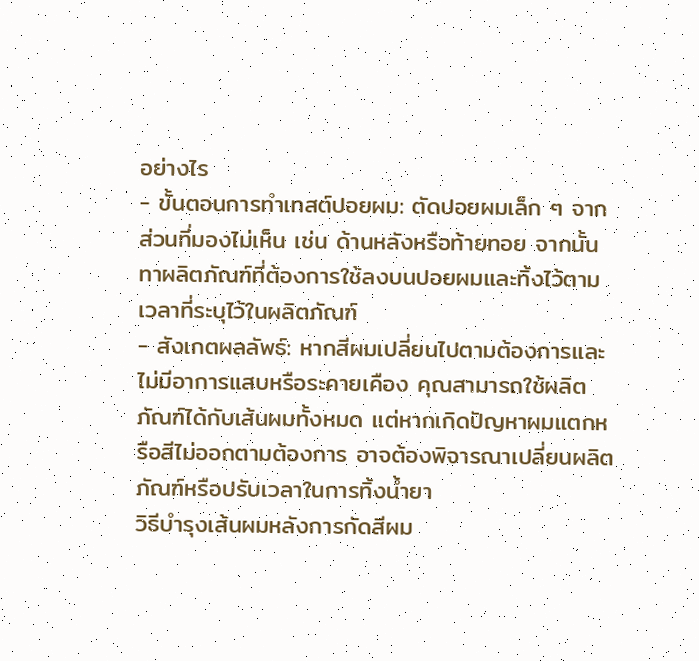อย่างไร
- ขั้นตอนการทำเทสต์ปอยผม: ตัดปอยผมเล็ก ๆ จากส่วนที่มองไม่เห็น เช่น ด้านหลังหรือท้ายทอย จากนั้นทาผลิตภัณฑ์ที่ต้องการใช้ลงบนปอยผมและทิ้งไว้ตามเวลาที่ระบุไว้ในผลิตภัณฑ์
- สังเกตผลลัพธ์: หากสีผมเปลี่ยนไปตามต้องการและไม่มีอาการแสบหรือระคายเคือง คุณสามารถใช้ผลิตภัณฑ์ได้กับเส้นผมทั้งหมด แต่หากเกิดปัญหาผมแตกหรือสีไม่ออกตามต้องการ อาจต้องพิจารณาเปลี่ยนผลิตภัณฑ์หรือปรับเวลาในการทิ้งน้ำยา
วิธีบำรุงเส้นผมหลังการกัดสีผม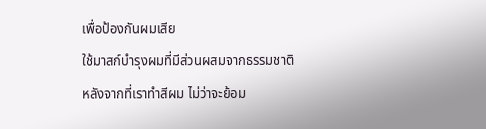เพื่อป้องกันผมเสีย
ใช้มาสก์บำรุงผมที่มีส่วนผสมจากธรรมชาติ
หลังจากที่เราทำสีผม ไม่ว่าจะย้อม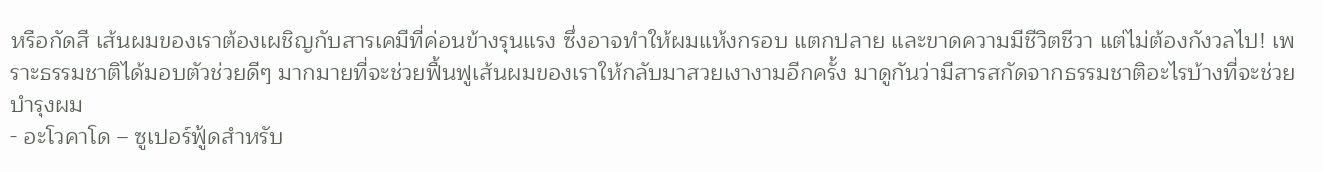หรือกัดสี เส้นผมของเราต้องเผชิญกับสารเคมีที่ค่อนข้างรุนแรง ซึ่งอาจทำให้ผมแห้งกรอบ แตกปลาย และขาดความมีชีวิตชีวา แต่ไม่ต้องกังวลไป! เพราะธรรมชาติได้มอบตัวช่วยดีๆ มากมายที่จะช่วยฟื้นฟูเส้นผมของเราให้กลับมาสวยเงางามอีกครั้ง มาดูกันว่ามีสารสกัดจากธรรมชาติอะไรบ้างที่จะช่วยบำรุงผม
- อะโวคาโด – ซูเปอร์ฟู้ดสำหรับ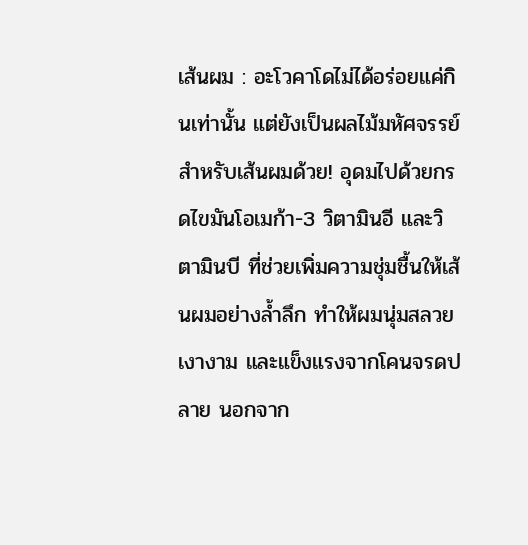เส้นผม : อะโวคาโดไม่ได้อร่อยแค่กินเท่านั้น แต่ยังเป็นผลไม้มหัศจรรย์สำหรับเส้นผมด้วย! อุดมไปด้วยกรดไขมันโอเมก้า-3 วิตามินอี และวิตามินบี ที่ช่วยเพิ่มความชุ่มชื้นให้เส้นผมอย่างล้ำลึก ทำให้ผมนุ่มสลวย เงางาม และแข็งแรงจากโคนจรดปลาย นอกจาก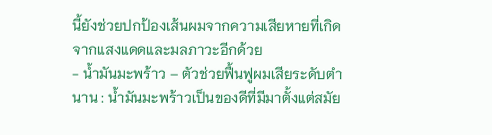นี้ยังช่วยปกป้องเส้นผมจากความเสียหายที่เกิดจากแสงแดดและมลภาวะอีกด้วย
- น้ำมันมะพร้าว – ตัวช่วยฟื้นฟูผมเสียระดับตำนาน : น้ำมันมะพร้าวเป็นของดีที่มีมาตั้งแต่สมัย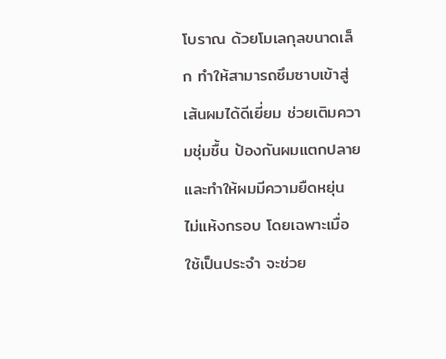โบราณ ด้วยโมเลกุลขนาดเล็ก ทำให้สามารถซึมซาบเข้าสู่เส้นผมได้ดีเยี่ยม ช่วยเติมความชุ่มชื้น ป้องกันผมแตกปลาย และทำให้ผมมีความยืดหยุ่น ไม่แห้งกรอบ โดยเฉพาะเมื่อใช้เป็นประจำ จะช่วย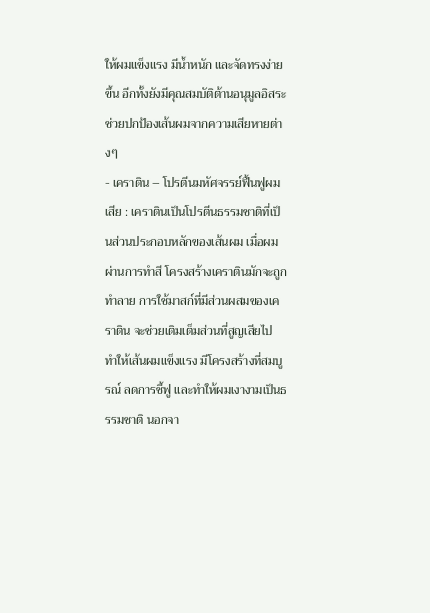ให้ผมแข็งแรง มีน้ำหนัก และจัดทรงง่ายขึ้น อีกทั้งยังมีคุณสมบัติต้านอนุมูลอิสระ ช่วยปกป้องเส้นผมจากความเสียหายต่างๆ
- เคราติน – โปรตีนมหัศจรรย์ฟื้นฟูผมเสีย : เคราตินเป็นโปรตีนธรรมชาติที่เป็นส่วนประกอบหลักของเส้นผม เมื่อผมผ่านการทำสี โครงสร้างเคราตินมักจะถูกทำลาย การใช้มาสก์ที่มีส่วนผสมของเคราติน จะช่วยเติมเต็มส่วนที่สูญเสียไป ทำให้เส้นผมแข็งแรง มีโครงสร้างที่สมบูรณ์ ลดการชี้ฟู และทำให้ผมเงางามเป็นธรรมชาติ นอกจา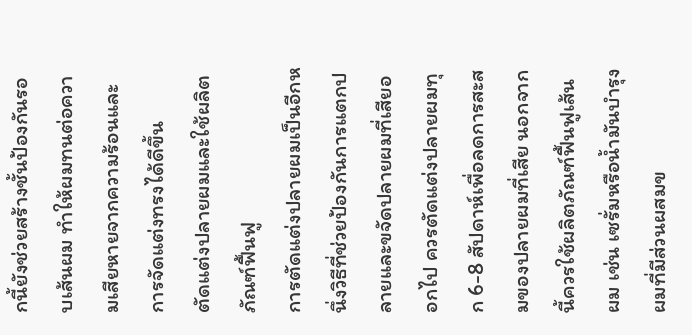กนี้ยังช่วยสร้างชั้นป้องกันรอบเส้นผม ทำให้ผมทนต่อความเสียหายจากความร้อนและการจัดแต่งทรงได้ดีขึ้น
ตัดแต่งปลายผมและใช้ผลิตภัณฑ์ฟื้นฟู
การตัดแต่งปลายผมเป็นอีกหนึ่งวิธีที่ช่วยป้องกันการแตกปลายและขจัดปลายผมที่เสียออกไป ควรตัดแต่งปลายผมทุก 6-8 สัปดาห์เพื่อลดการสะสมของปลายผมที่เสีย นอกจากนี้ควรใช้ผลิตภัณฑ์ฟื้นฟูเส้นผม เช่น เซรั่มหรือน้ำมันบำรุงผมที่มีส่วนผสมข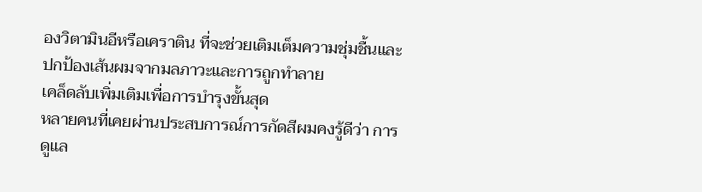องวิตามินอีหรือเคราติน ที่จะช่วยเติมเต็มความชุ่มชื้นและปกป้องเส้นผมจากมลภาวะและการถูกทำลาย
เคล็ดลับเพิ่มเติมเพื่อการบำรุงขั้นสุด
หลายคนที่เคยผ่านประสบการณ์การกัดสีผมคงรู้ดีว่า การดูแล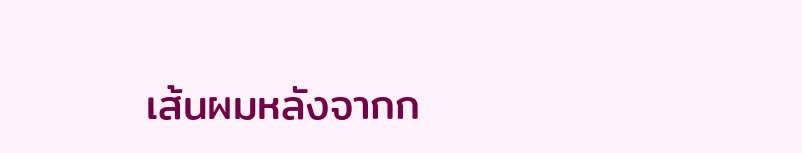เส้นผมหลังจากก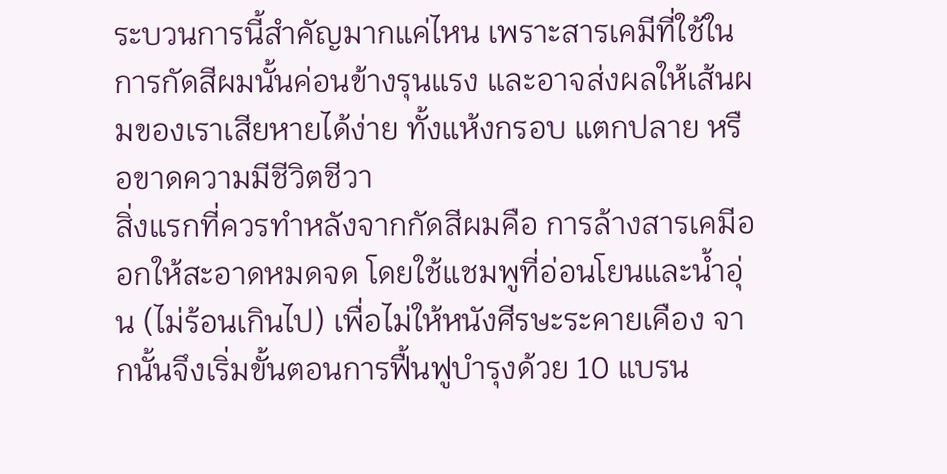ระบวนการนี้สำคัญมากแค่ไหน เพราะสารเคมีที่ใช้ในการกัดสีผมนั้นค่อนข้างรุนแรง และอาจส่งผลให้เส้นผมของเราเสียหายได้ง่าย ทั้งแห้งกรอบ แตกปลาย หรือขาดความมีชีวิตชีวา
สิ่งแรกที่ควรทำหลังจากกัดสีผมคือ การล้างสารเคมีออกให้สะอาดหมดจด โดยใช้แชมพูที่อ่อนโยนและน้ำอุ่น (ไม่ร้อนเกินไป) เพื่อไม่ให้หนังศีรษะระคายเคือง จากนั้นจึงเริ่มขั้นตอนการฟื้นฟูบำรุงด้วย 10 แบรน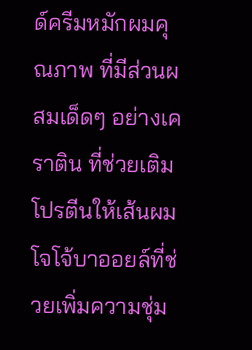ด์ครีมหมักผมคุณภาพ ที่มีส่วนผสมเด็ดๆ อย่างเคราติน ที่ช่วยเติมโปรตีนให้เส้นผม โจโจ้บาออยล์ที่ช่วยเพิ่มความชุ่ม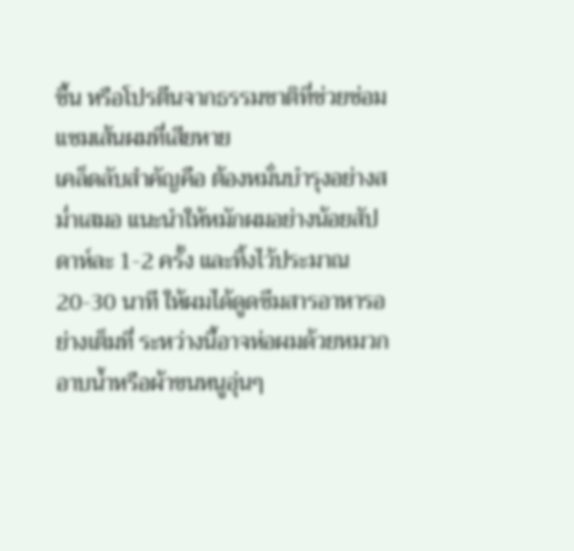ชื้น หรือโปรตีนจากธรรมชาติที่ช่วยซ่อมแซมเส้นผมที่เสียหาย
เคล็ดลับสำคัญคือ ต้องหมั่นบำรุงอย่างสม่ำเสมอ แนะนำให้หมักผมอย่างน้อยสัปดาห์ละ 1-2 ครั้ง และทิ้งไว้ประมาณ 20-30 นาที ให้ผมได้ดูดซึมสารอาหารอย่างเต็มที่ ระหว่างนี้อาจห่อผมด้วยหมวกอาบน้ำหรือผ้าขนหนูอุ่นๆ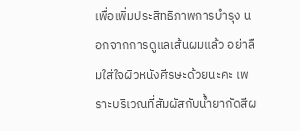เพื่อเพิ่มประสิทธิภาพการบำรุง นอกจากการดูแลเส้นผมแล้ว อย่าลืมใส่ใจผิวหนังศีรษะด้วยนะคะ เพราะบริเวณที่สัมผัสกับน้ำยากัดสีผ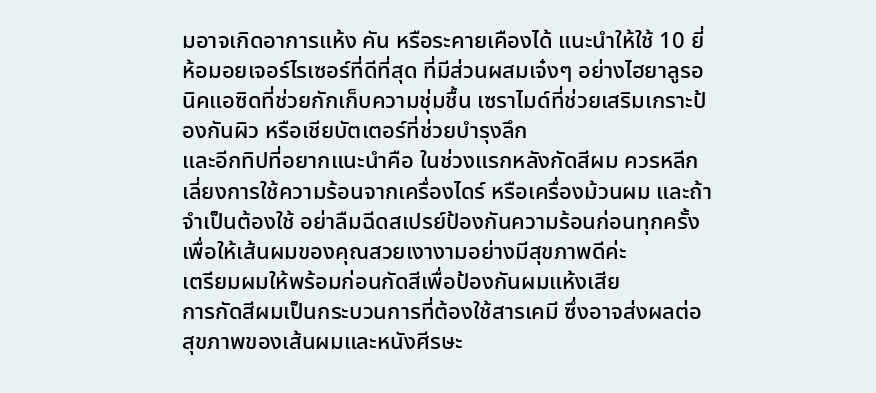มอาจเกิดอาการแห้ง คัน หรือระคายเคืองได้ แนะนำให้ใช้ 10 ยี่ห้อมอยเจอร์ไรเซอร์ที่ดีที่สุด ที่มีส่วนผสมเจ๋งๆ อย่างไฮยาลูรอนิคแอซิดที่ช่วยกักเก็บความชุ่มชื้น เซราไมด์ที่ช่วยเสริมเกราะป้องกันผิว หรือเชียบัตเตอร์ที่ช่วยบำรุงลึก
และอีกทิปที่อยากแนะนำคือ ในช่วงแรกหลังกัดสีผม ควรหลีกเลี่ยงการใช้ความร้อนจากเครื่องไดร์ หรือเครื่องม้วนผม และถ้าจำเป็นต้องใช้ อย่าลืมฉีดสเปรย์ป้องกันความร้อนก่อนทุกครั้ง เพื่อให้เส้นผมของคุณสวยเงางามอย่างมีสุขภาพดีค่ะ
เตรียมผมให้พร้อมก่อนกัดสีเพื่อป้องกันผมแห้งเสีย
การกัดสีผมเป็นกระบวนการที่ต้องใช้สารเคมี ซึ่งอาจส่งผลต่อสุขภาพของเส้นผมและหนังศีรษะ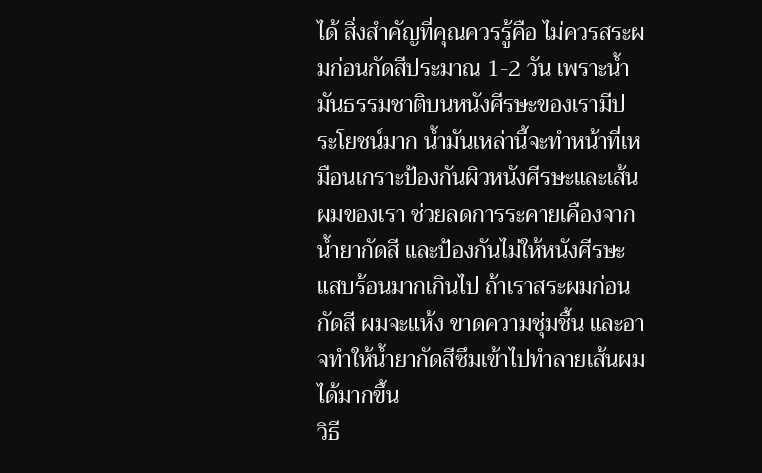ได้ สิ่งสำคัญที่คุณควรรู้คือ ไม่ควรสระผมก่อนกัดสีประมาณ 1-2 วัน เพราะน้ำมันธรรมชาติบนหนังศีรษะของเรามีประโยชน์มาก น้ำมันเหล่านี้จะทำหน้าที่เหมือนเกราะป้องกันผิวหนังศีรษะและเส้นผมของเรา ช่วยลดการระคายเคืองจากน้ำยากัดสี และป้องกันไม่ให้หนังศีรษะแสบร้อนมากเกินไป ถ้าเราสระผมก่อนกัดสี ผมจะแห้ง ขาดความชุ่มชื้น และอาจทำให้น้ำยากัดสีซึมเข้าไปทำลายเส้นผมได้มากขึ้น
วิธี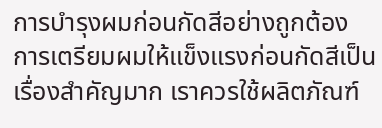การบำรุงผมก่อนกัดสีอย่างถูกต้อง
การเตรียมผมให้แข็งแรงก่อนกัดสีเป็นเรื่องสำคัญมาก เราควรใช้ผลิตภัณฑ์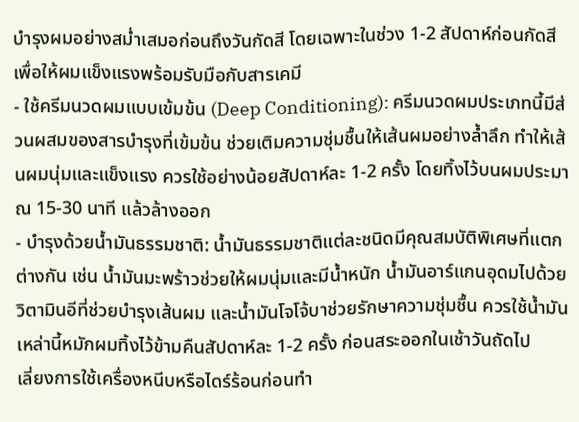บำรุงผมอย่างสม่ำเสมอก่อนถึงวันกัดสี โดยเฉพาะในช่วง 1-2 สัปดาห์ก่อนกัดสี เพื่อให้ผมแข็งแรงพร้อมรับมือกับสารเคมี
- ใช้ครีมนวดผมแบบเข้มข้น (Deep Conditioning): ครีมนวดผมประเภทนี้มีส่วนผสมของสารบำรุงที่เข้มข้น ช่วยเติมความชุ่มชื้นให้เส้นผมอย่างล้ำลึก ทำให้เส้นผมนุ่มและแข็งแรง ควรใช้อย่างน้อยสัปดาห์ละ 1-2 ครั้ง โดยทิ้งไว้บนผมประมาณ 15-30 นาที แล้วล้างออก
- บำรุงด้วยน้ำมันธรรมชาติ: น้ำมันธรรมชาติแต่ละชนิดมีคุณสมบัติพิเศษที่แตกต่างกัน เช่น น้ำมันมะพร้าวช่วยให้ผมนุ่มและมีน้ำหนัก น้ำมันอาร์แกนอุดมไปด้วยวิตามินอีที่ช่วยบำรุงเส้นผม และน้ำมันโจโจ้บาช่วยรักษาความชุ่มชื้น ควรใช้น้ำมันเหล่านี้หมักผมทิ้งไว้ข้ามคืนสัปดาห์ละ 1-2 ครั้ง ก่อนสระออกในเช้าวันถัดไป
เลี่ยงการใช้เครื่องหนีบหรือไดร์ร้อนก่อนทำ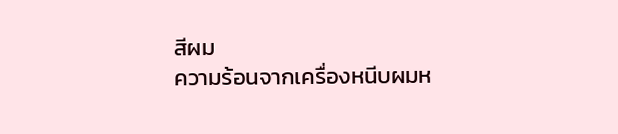สีผม
ความร้อนจากเครื่องหนีบผมห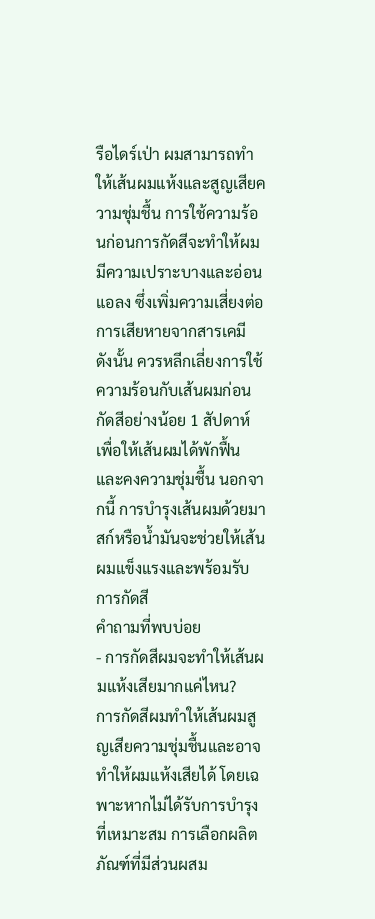รือไดร์เป่า ผมสามารถทำให้เส้นผมแห้งและสูญเสียความชุ่มชื้น การใช้ความร้อนก่อนการกัดสีจะทำให้ผมมีความเปราะบางและอ่อนแอลง ซึ่งเพิ่มความเสี่ยงต่อการเสียหายจากสารเคมี ดังนั้น ควรหลีกเลี่ยงการใช้ความร้อนกับเส้นผมก่อนกัดสีอย่างน้อย 1 สัปดาห์ เพื่อให้เส้นผมได้พักฟื้นและคงความชุ่มชื้น นอกจากนี้ การบำรุงเส้นผมด้วยมาสก์หรือน้ำมันจะช่วยให้เส้นผมแข็งแรงและพร้อมรับการกัดสี
คำถามที่พบบ่อย
- การกัดสีผมจะทำให้เส้นผมแห้งเสียมากแค่ไหน?
การกัดสีผมทำให้เส้นผมสูญเสียความชุ่มชื้นและอาจทำให้ผมแห้งเสียได้ โดยเฉพาะหากไม่ได้รับการบำรุงที่เหมาะสม การเลือกผลิตภัณฑ์ที่มีส่วนผสม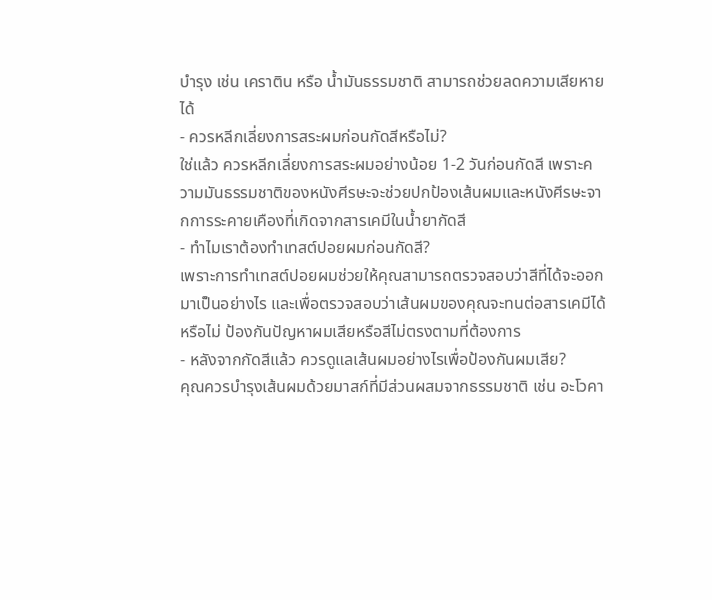บำรุง เช่น เคราติน หรือ น้ำมันธรรมชาติ สามารถช่วยลดความเสียหายได้
- ควรหลีกเลี่ยงการสระผมก่อนกัดสีหรือไม่?
ใช่แล้ว ควรหลีกเลี่ยงการสระผมอย่างน้อย 1-2 วันก่อนกัดสี เพราะความมันธรรมชาติของหนังศีรษะจะช่วยปกป้องเส้นผมและหนังศีรษะจากการระคายเคืองที่เกิดจากสารเคมีในน้ำยากัดสี
- ทำไมเราต้องทำเทสต์ปอยผมก่อนกัดสี?
เพราะการทำเทสต์ปอยผมช่วยให้คุณสามารถตรวจสอบว่าสีที่ได้จะออกมาเป็นอย่างไร และเพื่อตรวจสอบว่าเส้นผมของคุณจะทนต่อสารเคมีได้หรือไม่ ป้องกันปัญหาผมเสียหรือสีไม่ตรงตามที่ต้องการ
- หลังจากกัดสีแล้ว ควรดูแลเส้นผมอย่างไรเพื่อป้องกันผมเสีย?
คุณควรบำรุงเส้นผมด้วยมาสก์ที่มีส่วนผสมจากธรรมชาติ เช่น อะโวคา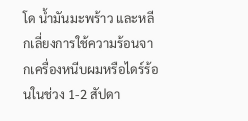โด น้ำมันมะพร้าว และหลีกเลี่ยงการใช้ความร้อนจากเครื่องหนีบผมหรือไดร์ร้อนในช่วง 1-2 สัปดา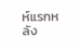ห์แรกหลัง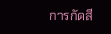การกัดสี